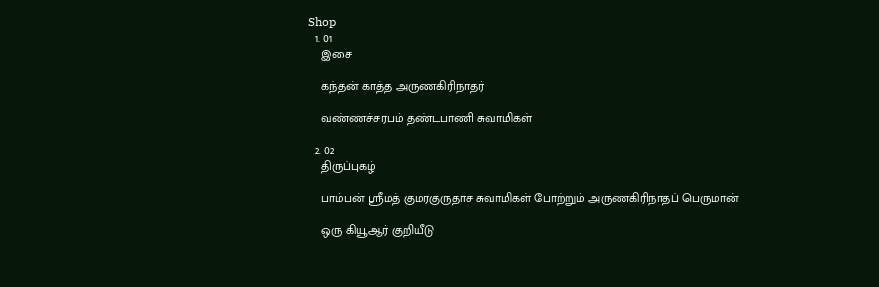Shop
  1. 01
    இசை

    கந்தன் காத்த அருணகிரிநாதர்

    வண்ணச்சரபம் தண்டபாணி சுவாமிகள்

  2. 02
    திருப்புகழ்

    பாம்பன் ஸ்ரீமத் குமரகுருதாச சுவாமிகள் போற்றும் அருணகிரிநாதப் பெருமான்

    ஒரு கியூஆர் குறியீடு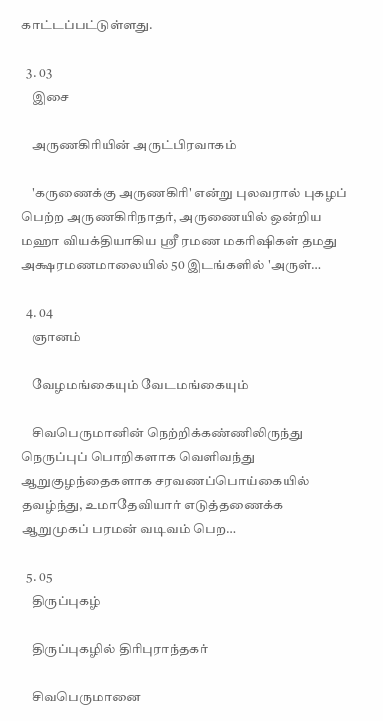காட்டப்பட்டுள்ளது.

  3. 03
    இசை

    அருணகிரியின் அருட்பிரவாகம்

    'கருணைக்கு அருணகிரி' என்று புலவரால் புகழப் பெற்ற அருணகிரிநாதர், அருணையில் ஒன்றிய மஹா வியக்தியாகிய ஸ்ரீ ரமண மகரிஷிகள் தமது அக்ஷரமணமாலையில் 50 இடங்களில் 'அருள்…

  4. 04
    ஞானம்

    வேழமங்கையும் வேடமங்கையும்

    சிவபெருமானின் நெற்றிக்கண்ணிலிருந்து நெருப்புப் பொறிகளாக வெளிவந்து ஆறுகுழந்தைகளாக சரவணப்பொய்கையில் தவழ்ந்து, உமாதேவியார் எடுத்தணைக்க ஆறுமுகப் பரமன் வடிவம் பெற…

  5. 05
    திருப்புகழ்

    திருப்புகழில் திரிபுராந்தகர்

    சிவபெருமானை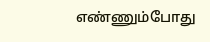எண்ணும்போது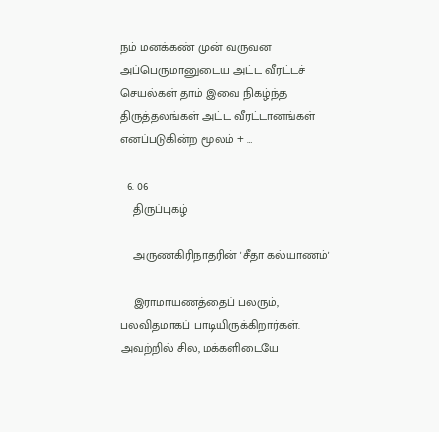நம் மனக்கண் முன் வருவன அப்பெருமானுடைய அட்ட வீரட்டச் செயல்கள் தாம் இவை நிகழ்ந்த திருத்தலங்கள் அட்ட வீரட்டானங்கள் எனப்படுகின்ற மூலம் + …

  6. 06
    திருப்புகழ்

    அருணகிரிநாதரின் 'சீதா கல்யாணம்'

    இராமாயணத்தைப் பலரும், பலவிதமாகப் பாடியிருக்கிறார்கள். அவற்றில் சில, மக்களிடையே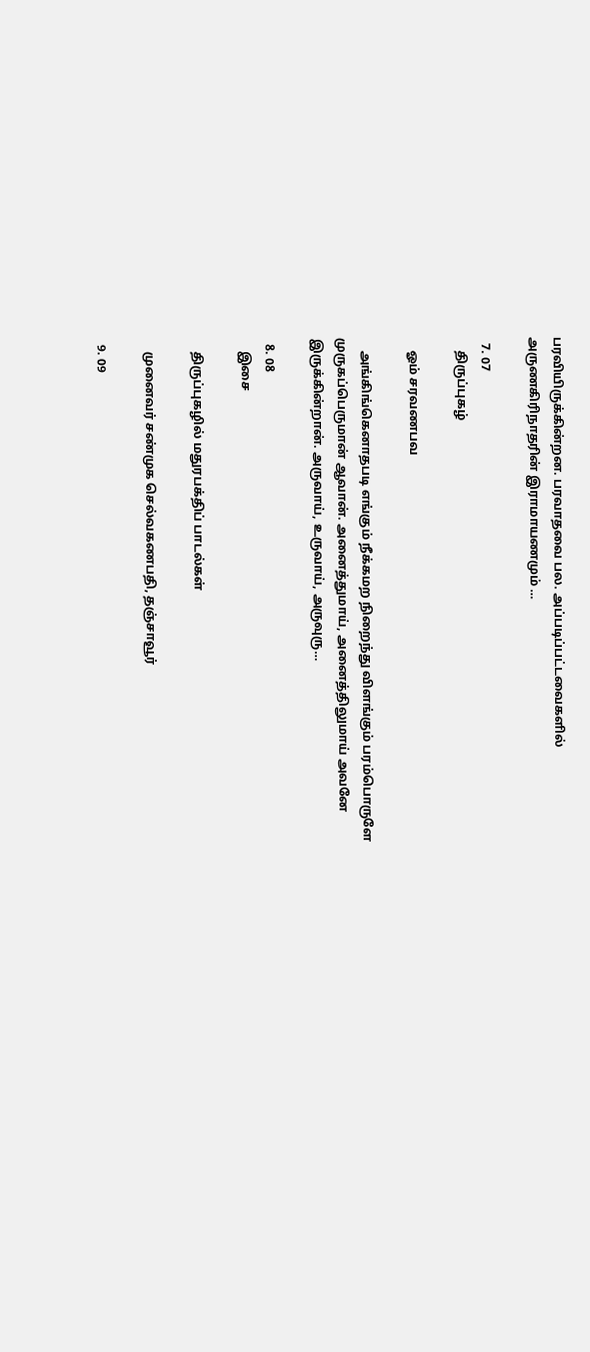பரவியிருக்கின்றன. பரவாதவை பல. அப்படிப்பட்டவைகளில் அருணகிரிநாதரின் இராமாயணமும் …

  7. 07
    திருப்புகழ்

    ஓம் சரவணபவ

    அங்கிங்கெனாதபடி எங்கும் நீக்கமற நிறைந்து விளங்கும் பரம்பொருளே முருகப்பெருமான் ஆவான். அனைத்துமாய், அனைத்திலுமாய் அவனே இருக்கின்றான். அருவாய், உருவாய், அருவுரு…

  8. 08
    இசை

    திருப்புகழில் மதுரபக்திப் பாடல்கள்

    முனைவர் சண்முக செல்வகணபதி, தஞ்சாவூர்

  9. 09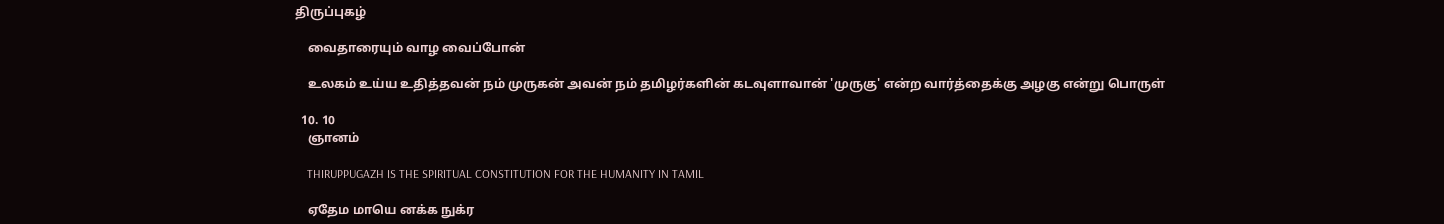திருப்புகழ்

    வைதாரையும் வாழ வைப்போன்

    உலகம் உய்ய உதித்தவன் நம் முருகன் அவன் நம் தமிழர்களின் கடவுளாவான் 'முருகு' என்ற வார்த்தைக்கு அழகு என்று பொருள்

  10. 10
    ஞானம்

    THIRUPPUGAZH IS THE SPIRITUAL CONSTITUTION FOR THE HUMANITY IN TAMIL

    ஏதேம மாயெ னக்க நுக்ர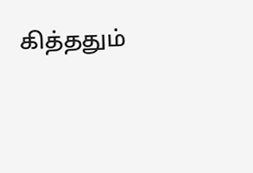கித்ததும்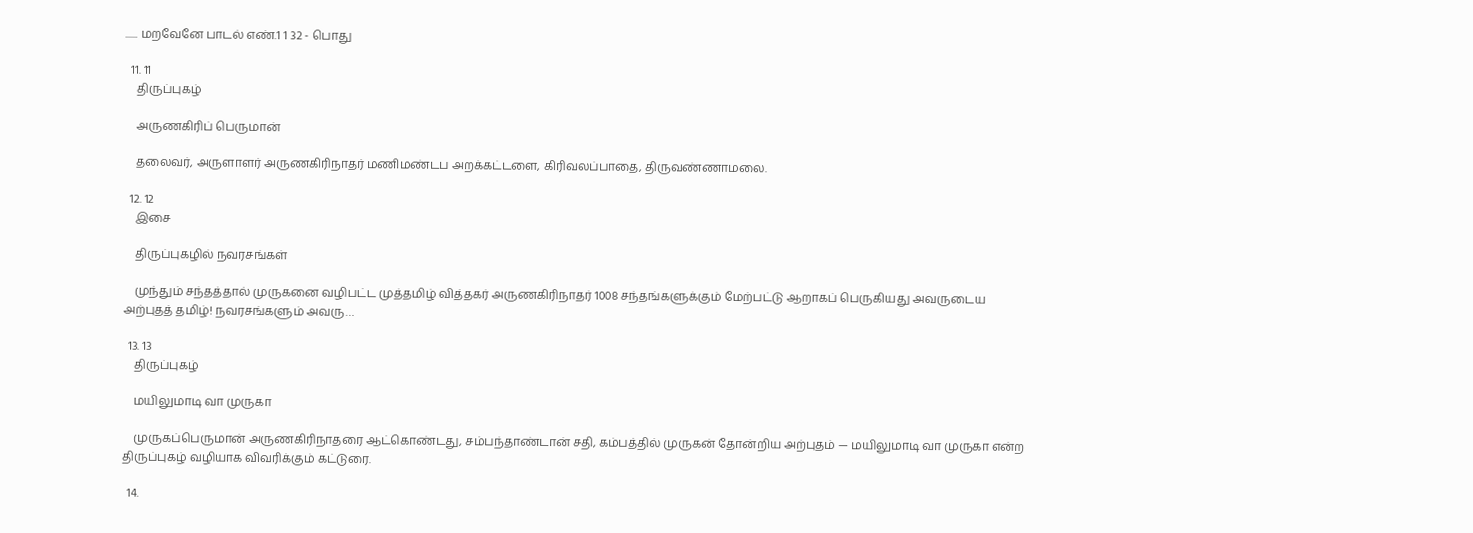...... மறவேனே பாடல் எண்.1 1 32 - பொது

  11. 11
    திருப்புகழ்

    அருணகிரிப் பெருமான்

    தலைவர், அருளாளர் அருணகிரிநாதர் மணிமண்டப அறக்கட்டளை, கிரிவலப்பாதை, திருவண்ணாமலை.

  12. 12
    இசை

    திருப்புகழில் நவரசங்கள்

    முந்தும் சந்தத்தால் முருகனை வழிபட்ட முத்தமிழ் வித்தகர் அருணகிரிநாதர் 1008 சந்தங்களுக்கும் மேற்பட்டு ஆறாகப் பெருகியது அவருடைய அற்புதத் தமிழ்! நவரசங்களும் அவரு…

  13. 13
    திருப்புகழ்

    மயிலுமாடி வா முருகா

    முருகப்பெருமான் அருணகிரிநாதரை ஆட்கொண்டது, சம்பந்தாண்டான் சதி, கம்பத்தில் முருகன் தோன்றிய அற்புதம் — மயிலுமாடி வா முருகா என்ற திருப்புகழ் வழியாக விவரிக்கும் கட்டுரை.

  14.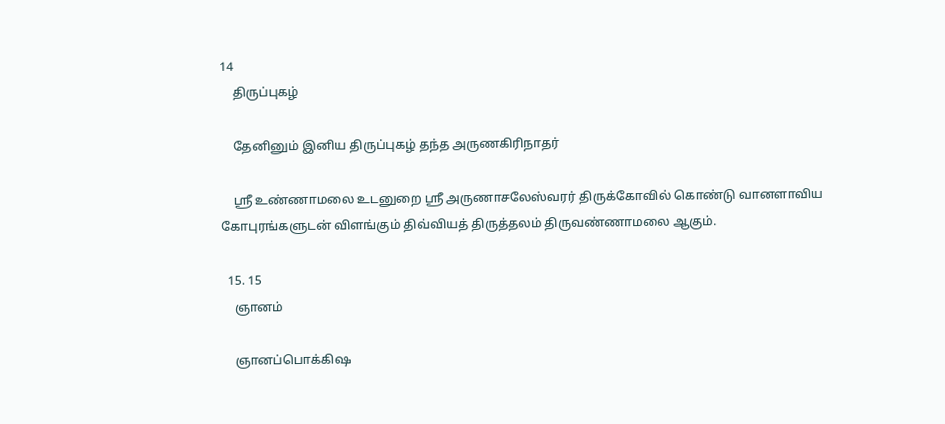14
    திருப்புகழ்

    தேனினும் இனிய திருப்புகழ் தந்த அருணகிரிநாதர்

    ஸ்ரீ உண்ணாமலை உடனுறை ஸ்ரீ அருணாசலேஸ்வரர் திருக்கோவில் கொண்டு வானளாவிய கோபுரங்களுடன் விளங்கும் திவ்வியத் திருத்தலம் திருவண்ணாமலை ஆகும்.

  15. 15
    ஞானம்

    ஞானப்பொக்கிஷ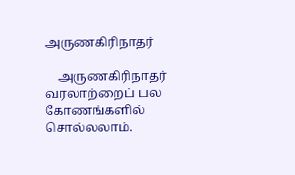அருணகிரிநாதர்

    அருணகிரிநாதர் வரலாற்றைப் பல கோணங்களில் சொல்லலாம்.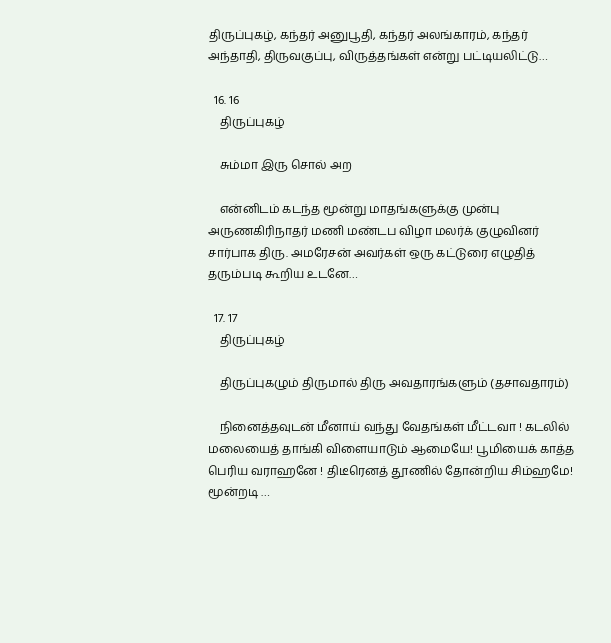திருப்புகழ், கந்தர் அனுபூதி, கந்தர் அலங்காரம், கந்தர் அந்தாதி, திருவகுப்பு, விருத்தங்கள் என்று பட்டியலிட்டு…

  16. 16
    திருப்புகழ்

    சும்மா இரு சொல் அற

    என்னிடம் கடந்த மூன்று மாதங்களுக்கு முன்பு அருணகிரிநாதர் மணி மண்டப விழா மலர்க் குழுவினர் சார்பாக திரு. அமரேசன் அவர்கள் ஒரு கட்டுரை எழுதித் தரும்படி கூறிய உடனே…

  17. 17
    திருப்புகழ்

    திருப்புகழும் திருமால் திரு அவதாரங்களும் (தசாவதாரம்)

    நினைத்தவுடன் மீனாய் வந்து வேதங்கள் மீட்டவா ! கடலில் மலையைத் தாங்கி விளையாடும் ஆமையே! பூமியைக் காத்த பெரிய வராஹனே ! திடீரெனத் தூணில் தோன்றிய சிம்ஹமே! மூன்றடி …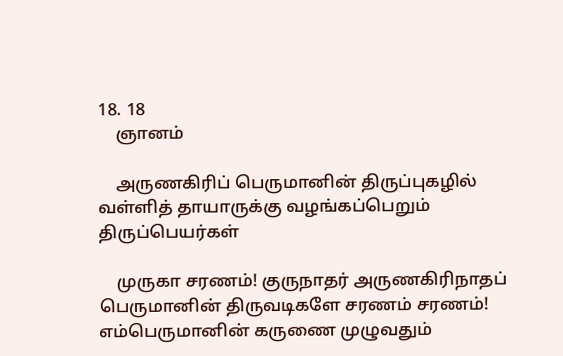18. 18
    ஞானம்

    அருணகிரிப் பெருமானின் திருப்புகழில் வள்ளித் தாயாருக்கு வழங்கப்பெறும் திருப்பெயர்கள்

    முருகா சரணம்! குருநாதர் அருணகிரிநாதப் பெருமானின் திருவடிகளே சரணம் சரணம்! எம்பெருமானின் கருணை முழுவதும்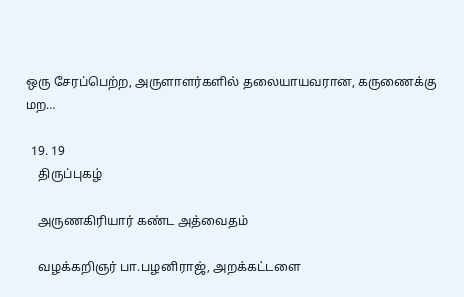ஒரு சேரப்பெற்ற, அருளாளர்களில் தலையாயவரான, கருணைக்கு மற…

  19. 19
    திருப்புகழ்

    அருணகிரியார் கண்ட அத்வைதம்

    வழக்கறிஞர் பா.பழனிராஜ், அறக்கட்டளை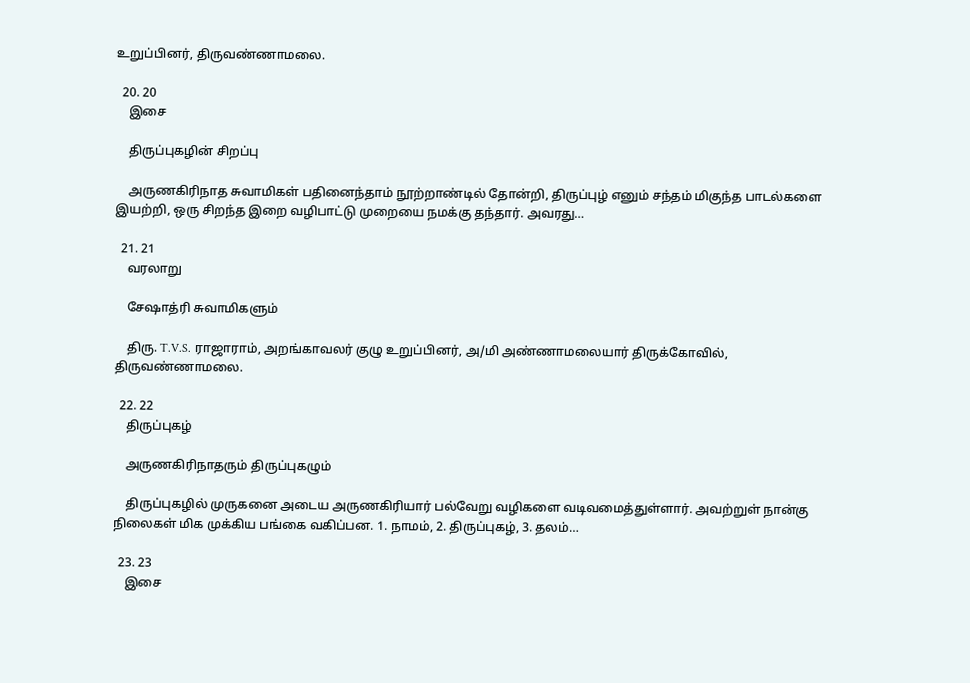உறுப்பினர், திருவண்ணாமலை.

  20. 20
    இசை

    திருப்புகழின் சிறப்பு

    அருணகிரிநாத சுவாமிகள் பதினைந்தாம் நூற்றாண்டில் தோன்றி, திருப்புழ் எனும் சந்தம் மிகுந்த பாடல்களை இயற்றி, ஒரு சிறந்த இறை வழிபாட்டு முறையை நமக்கு தந்தார். அவரது…

  21. 21
    வரலாறு

    சேஷாத்ரி சுவாமிகளும்

    திரு. T.V.S. ராஜாராம், அறங்காவலர் குழு உறுப்பினர், அ/மி அண்ணாமலையார் திருக்கோவில், திருவண்ணாமலை.

  22. 22
    திருப்புகழ்

    அருணகிரிநாதரும் திருப்புகழும்

    திருப்புகழில் முருகனை அடைய அருணகிரியார் பல்வேறு வழிகளை வடிவமைத்துள்ளார். அவற்றுள் நான்கு நிலைகள் மிக முக்கிய பங்கை வகிப்பன. 1. நாமம், 2. திருப்புகழ், 3. தலம்…

  23. 23
    இசை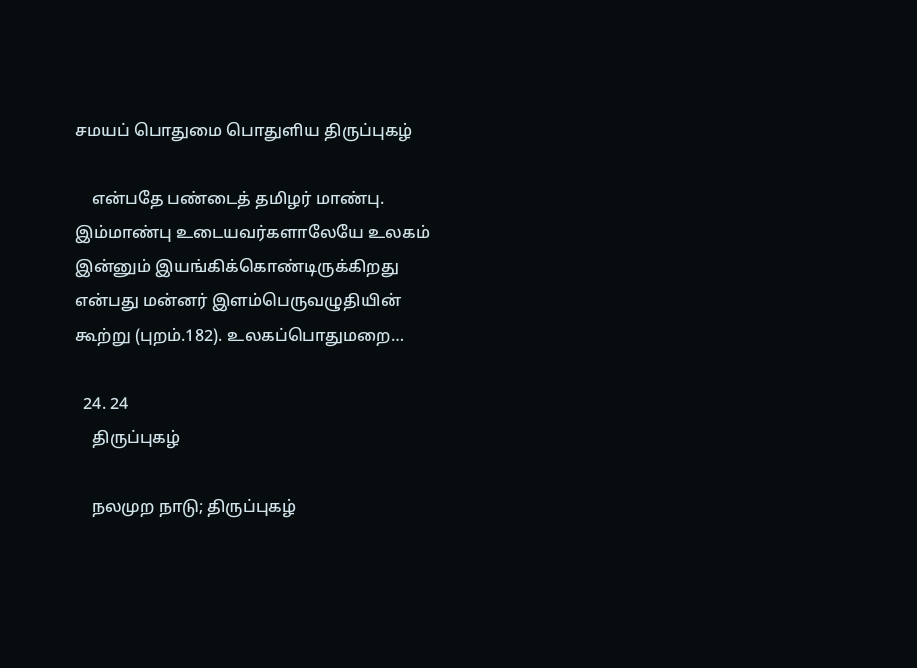சமயப் பொதுமை பொதுளிய திருப்புகழ்

    என்பதே பண்டைத் தமிழர் மாண்பு. இம்மாண்பு உடையவர்களாலேயே உலகம் இன்னும் இயங்கிக்கொண்டிருக்கிறது என்பது மன்னர் இளம்பெருவழுதியின் கூற்று (புறம்.182). உலகப்பொதுமறை…

  24. 24
    திருப்புகழ்

    நலமுற நாடு; திருப்புகழ்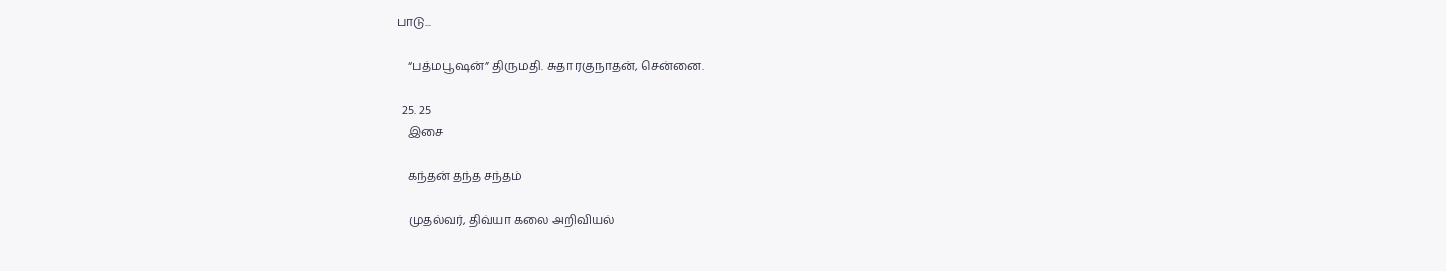பாடு...

    “பத்மபூஷன்” திருமதி. சுதா ரகுநாதன், சென்னை.

  25. 25
    இசை

    கந்தன் தந்த சந்தம்

    முதல்வர், திவ்யா கலை அறிவியல்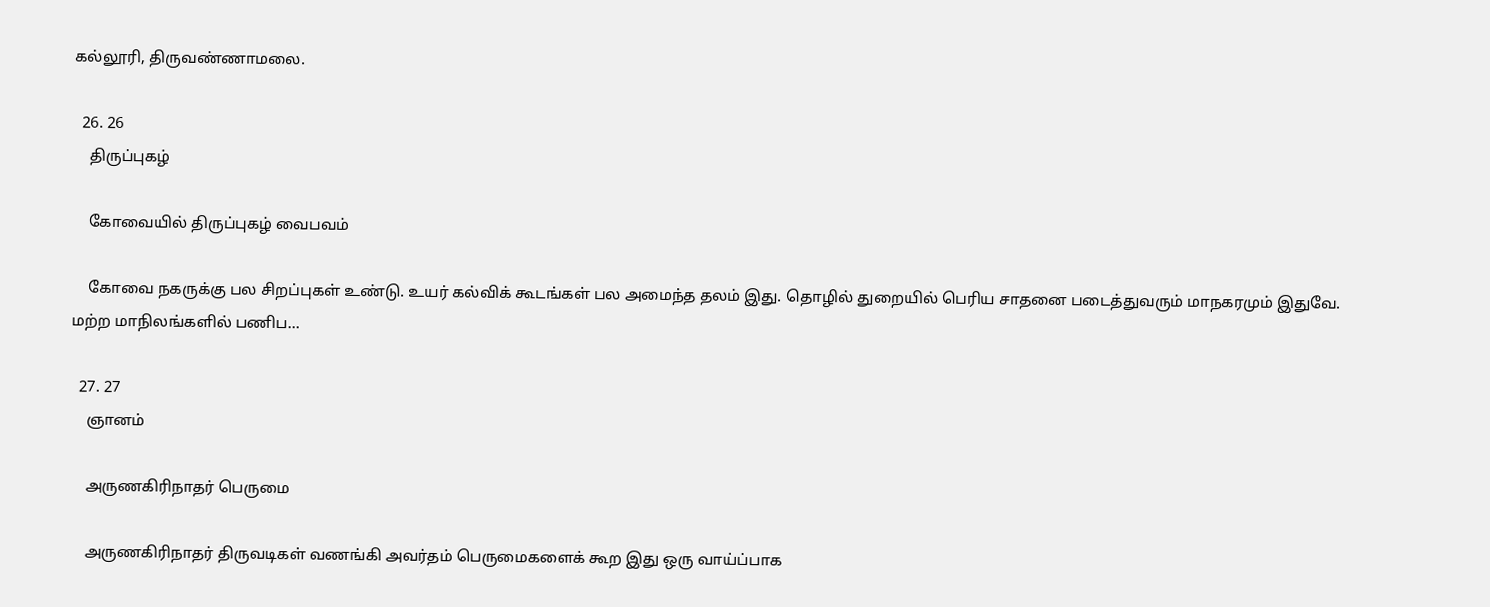கல்லூரி, திருவண்ணாமலை.

  26. 26
    திருப்புகழ்

    கோவையில் திருப்புகழ் வைபவம்

    கோவை நகருக்கு பல சிறப்புகள் உண்டு. உயர் கல்விக் கூடங்கள் பல அமைந்த தலம் இது. தொழில் துறையில் பெரிய சாதனை படைத்துவரும் மாநகரமும் இதுவே. மற்ற மாநிலங்களில் பணிப…

  27. 27
    ஞானம்

    அருணகிரிநாதர் பெருமை

    அருணகிரிநாதர் திருவடிகள் வணங்கி அவர்தம் பெருமைகளைக் கூற இது ஒரு வாய்ப்பாக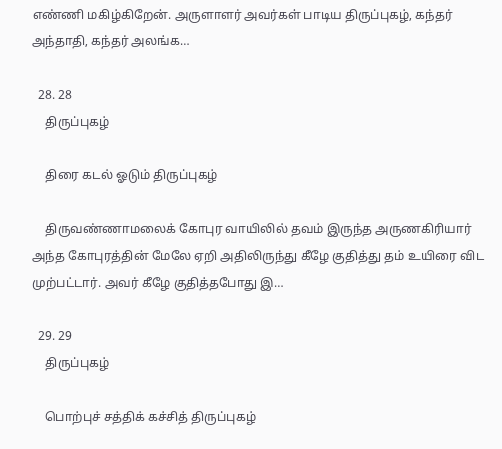எண்ணி மகிழ்கிறேன். அருளாளர் அவர்கள் பாடிய திருப்புகழ், கந்தர் அந்தாதி, கந்தர் அலங்க…

  28. 28
    திருப்புகழ்

    திரை கடல் ஓடும் திருப்புகழ்

    திருவண்ணாமலைக் கோபுர வாயிலில் தவம் இருந்த அருணகிரியார் அந்த கோபுரத்தின் மேலே ஏறி அதிலிருந்து கீழே குதித்து தம் உயிரை விட முற்பட்டார். அவர் கீழே குதித்தபோது இ…

  29. 29
    திருப்புகழ்

    பொற்புச் சத்திக் கச்சித் திருப்புகழ்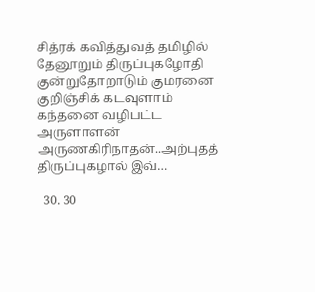சித்ரக் கவித்துவத் தமிழில் தேனூறும் திருப்புகழோதி குன்றுதோறாடும் குமரனை குறிஞ்சிக் கடவுளாம் கந்தனை வழிபட்ட அருளாளன் அருணகிரிநாதன்..அற்புதத் திருப்புகழால் இவ்…

  30. 30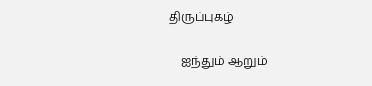திருப்புகழ்

    ஐந்தும் ஆறும்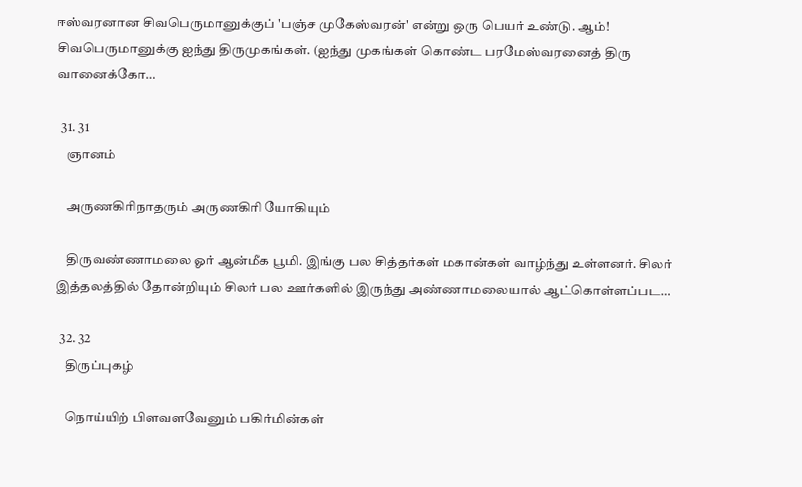ஈஸ்வரனான சிவபெருமானுக்குப் 'பஞ்ச முகேஸ்வரன்' என்று ஒரு பெயர் உண்டு. ஆம்! சிவபெருமானுக்கு ஐந்து திருமுகங்கள். (ஐந்து முகங்கள் கொண்ட பரமேஸ்வரனைத் திரு வானைக்கோ…

  31. 31
    ஞானம்

    அருணகிரிநாதரும் அருணகிரி யோகியும்

    திருவண்ணாமலை ஓர் ஆன்மீக பூமி. இங்கு பல சித்தர்கள் மகான்கள் வாழ்ந்து உள்ளனர். சிலர் இத்தலத்தில் தோன்றியும் சிலர் பல ஊர்களில் இருந்து அண்ணாமலையால் ஆட்கொள்ளப்பட…

  32. 32
    திருப்புகழ்

    நொய்யிற் பிளவளவேனும் பகிர்மின்கள்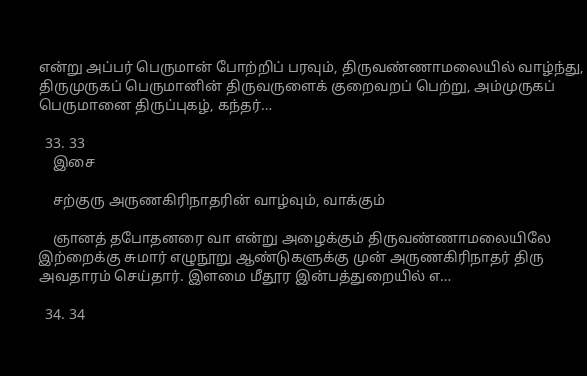என்று அப்பர் பெருமான் போற்றிப் பரவும், திருவண்ணாமலையில் வாழ்ந்து, திருமுருகப் பெருமானின் திருவருளைக் குறைவறப் பெற்று, அம்முருகப் பெருமானை திருப்புகழ், கந்தர்…

  33. 33
    இசை

    சற்குரு அருணகிரிநாதரின் வாழ்வும், வாக்கும்

    ஞானத் தபோதனரை வா என்று அழைக்கும் திருவண்ணாமலையிலே இற்றைக்கு சுமார் எழுநூறு ஆண்டுகளுக்கு முன் அருணகிரிநாதர் திரு அவதாரம் செய்தார். இளமை மீதூர இன்பத்துறையில் எ…

  34. 34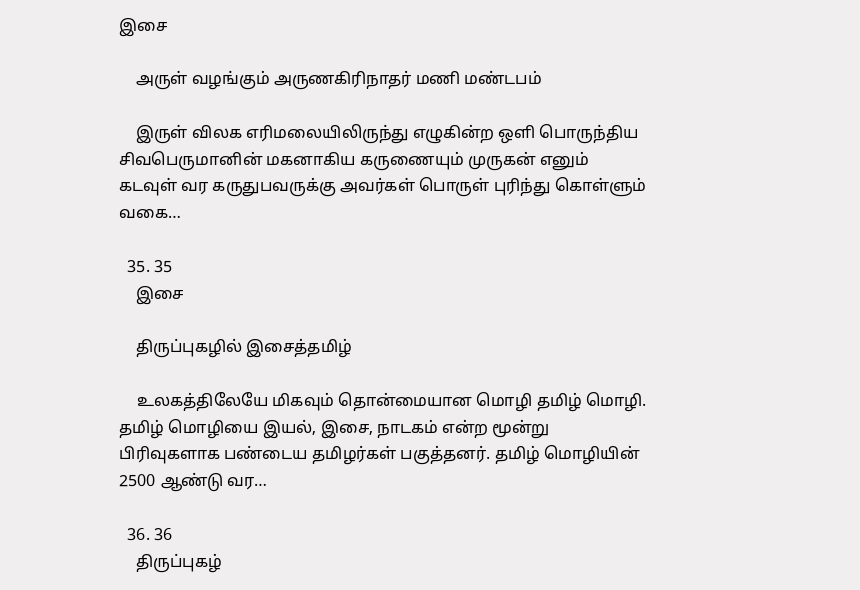இசை

    அருள் வழங்கும் அருணகிரிநாதர் மணி மண்டபம்

    இருள் விலக எரிமலையிலிருந்து எழுகின்ற ஒளி பொருந்திய சிவபெருமானின் மகனாகிய கருணையும் முருகன் எனும் கடவுள் வர கருதுபவருக்கு அவர்கள் பொருள் புரிந்து கொள்ளும் வகை…

  35. 35
    இசை

    திருப்புகழில் இசைத்தமிழ்

    உலகத்திலேயே மிகவும் தொன்மையான மொழி தமிழ் மொழி. தமிழ் மொழியை இயல், இசை, நாடகம் என்ற மூன்று பிரிவுகளாக பண்டைய தமிழர்கள் பகுத்தனர். தமிழ் மொழியின் 2500 ஆண்டு வர…

  36. 36
    திருப்புகழ்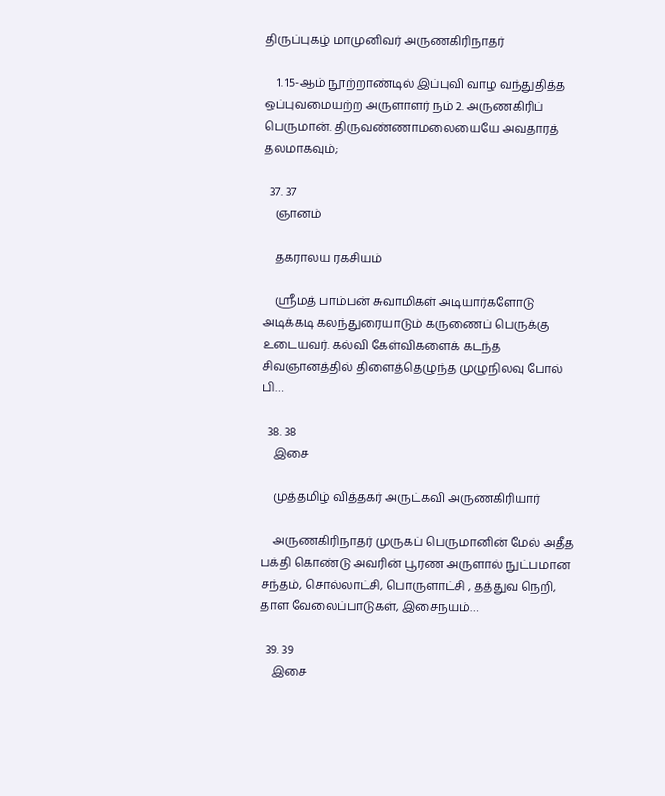திருப்புகழ் மாமுனிவர் அருணகிரிநாதர்

    1. 15-ஆம் நூற்றாண்டில் இப்புவி வாழ வந்துதித்த ஒப்புவமையற்ற அருளாளர் நம் 2. அருணகிரிப் பெருமான். திருவண்ணாமலையையே அவதாரத் தலமாகவும்;

  37. 37
    ஞானம்

    தகராலய ரகசியம்

    ஸ்ரீமத் பாம்பன் சுவாமிகள் அடியார்களோடு அடிக்கடி கலந்துரையாடும் கருணைப் பெருக்கு உடையவர். கல்வி கேள்விகளைக் கடந்த சிவஞானத்தில் திளைத்தெழுந்த முழுநிலவு போல் பி…

  38. 38
    இசை

    முத்தமிழ் வித்தகர் அருட்கவி அருணகிரியார்

    அருணகிரிநாதர் முருகப் பெருமானின் மேல் அதீத பக்தி கொண்டு அவரின் பூரண அருளால் நுட்பமான சந்தம், சொல்லாட்சி, பொருளாட்சி , தத்துவ நெறி, தாள வேலைப்பாடுகள், இசைநயம்…

  39. 39
    இசை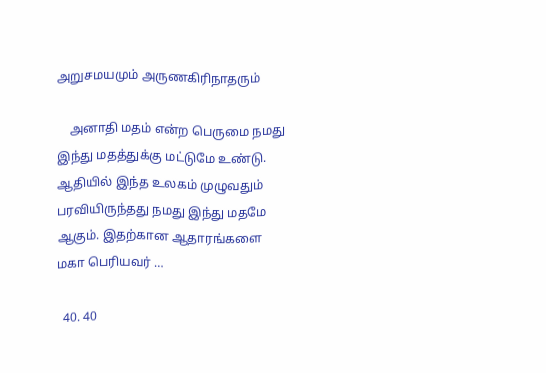அறுசமயமும் அருணகிரிநாதரும்

    அனாதி மதம் என்ற பெருமை நமது இந்து மதத்துக்கு மட்டுமே உண்டு. ஆதியில் இந்த உலகம் முழுவதும் பரவியிருந்தது நமது இந்து மதமே ஆகும். இதற்கான ஆதாரங்களை மகா பெரியவர் …

  40. 40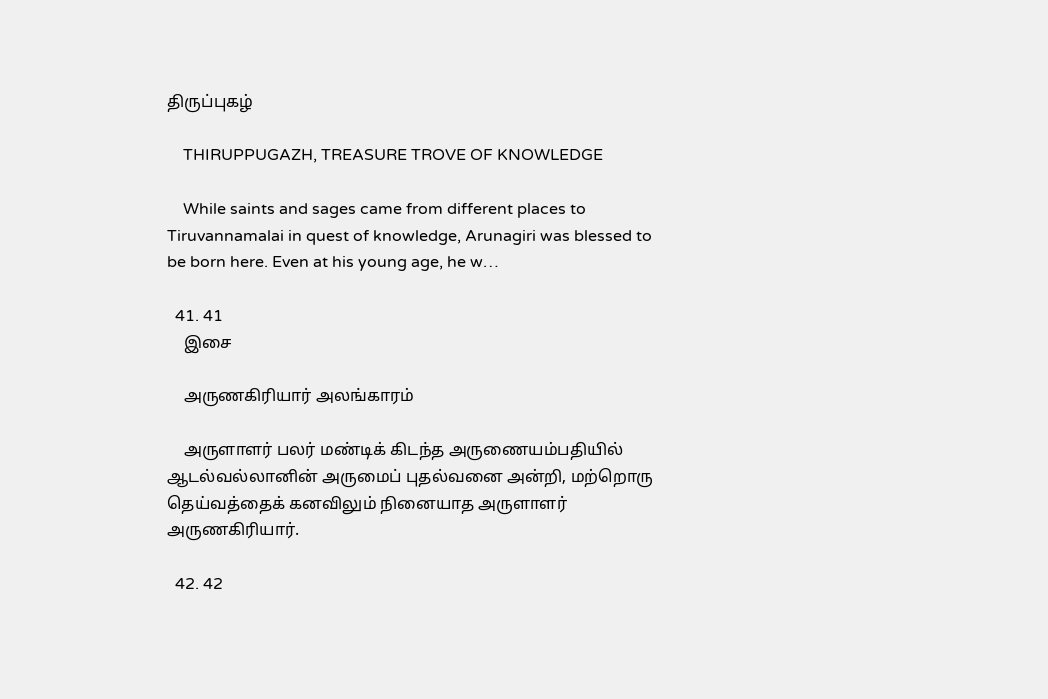திருப்புகழ்

    THIRUPPUGAZH, TREASURE TROVE OF KNOWLEDGE

    While saints and sages came from different places to Tiruvannamalai in quest of knowledge, Arunagiri was blessed to be born here. Even at his young age, he w…

  41. 41
    இசை

    அருணகிரியார் அலங்காரம்

    அருளாளர் பலர் மண்டிக் கிடந்த அருணையம்பதியில் ஆடல்வல்லானின் அருமைப் புதல்வனை அன்றி, மற்றொரு தெய்வத்தைக் கனவிலும் நினையாத அருளாளர் அருணகிரியார்.

  42. 42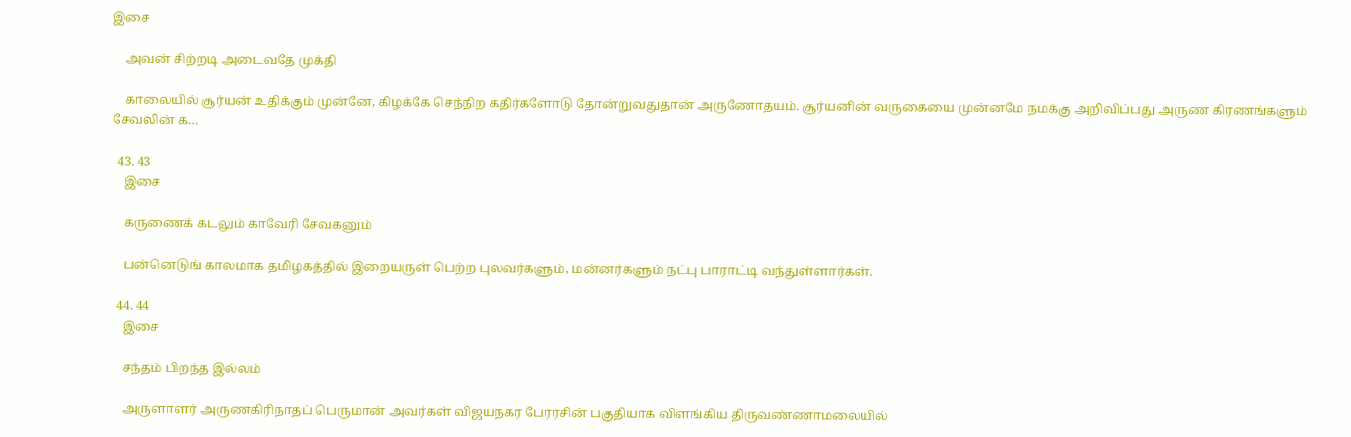இசை

    அவன் சிற்றடி அடைவதே முக்தி

    காலையில் சூர்யன் உதிக்கும் முன்னே, கிழக்கே செந்நிற கதிர்களோடு தோன்றுவதுதான் அருணோதயம். சூர்யனின் வருகையை முன்னமே நமக்கு அறிவிப்பது அருண கிரணங்களும் சேவலின் க…

  43. 43
    இசை

    கருணைக் கடலும் காவேரி சேவகனும்

    பன்னெடுங் காலமாக தமிழகத்தில் இறையருள் பெற்ற புலவர்களும், மன்னர்களும் நட்பு பாராட்டி வந்துள்ளார்கள்.

  44. 44
    இசை

    சந்தம் பிறந்த இல்லம்

    அருளாளர் அருணகிரிநாதப் பெருமான் அவர்கள் விஜயநகர பேரரசின் பகுதியாக விளங்கிய திருவண்ணாமலையில்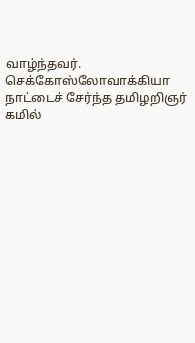வாழ்ந்தவர். செக்கோஸ்லோவாக்கியா நாட்டைச் சேர்ந்த தமிழறிஞர் கமில்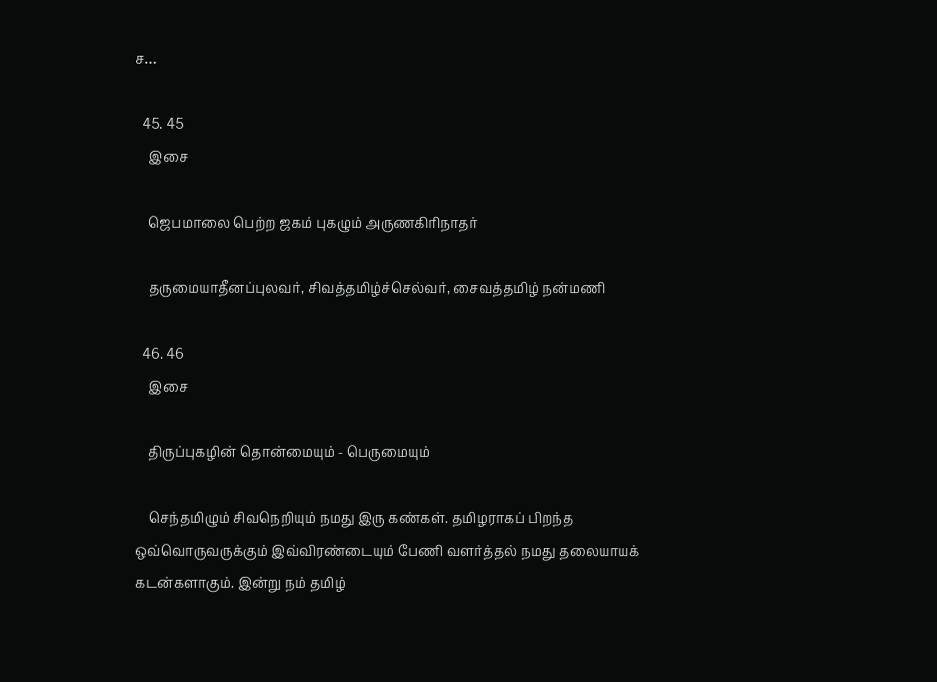ச…

  45. 45
    இசை

    ஜெபமாலை பெற்ற ஜகம் புகழும் அருணகிரிநாதர்

    தருமையாதீனப்புலவர், சிவத்தமிழ்ச்செல்வர், சைவத்தமிழ் நன்மணி

  46. 46
    இசை

    திருப்புகழின் தொன்மையும் - பெருமையும்

    செந்தமிழும் சிவநெறியும் நமது இரு கண்கள். தமிழராகப் பிறந்த ஒவ்வொருவருக்கும் இவ்விரண்டையும் பேணி வளர்த்தல் நமது தலையாயக் கடன்களாகும். இன்று நம் தமிழ்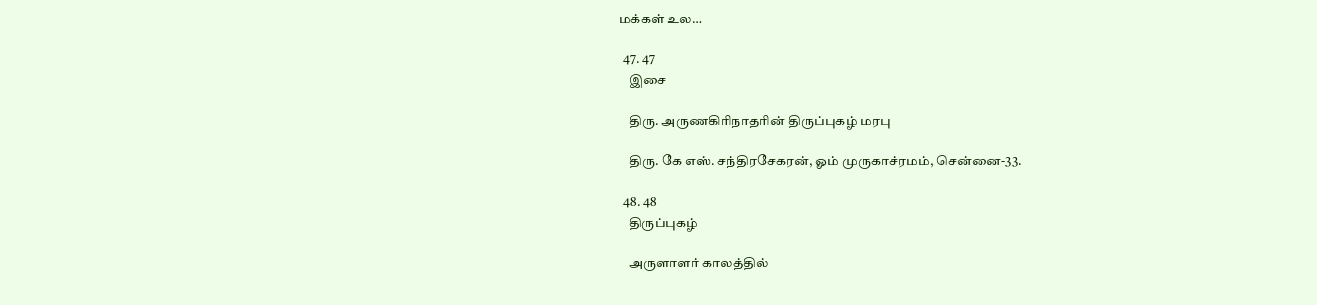மக்கள் உல…

  47. 47
    இசை

    திரு. அருணகிரிநாதரின் திருப்புகழ் மரபு

    திரு. கே எஸ். சந்திரசேகரன், ஓம் முருகாச்ரமம், சென்னை-33.

  48. 48
    திருப்புகழ்

    அருளாளர் காலத்தில்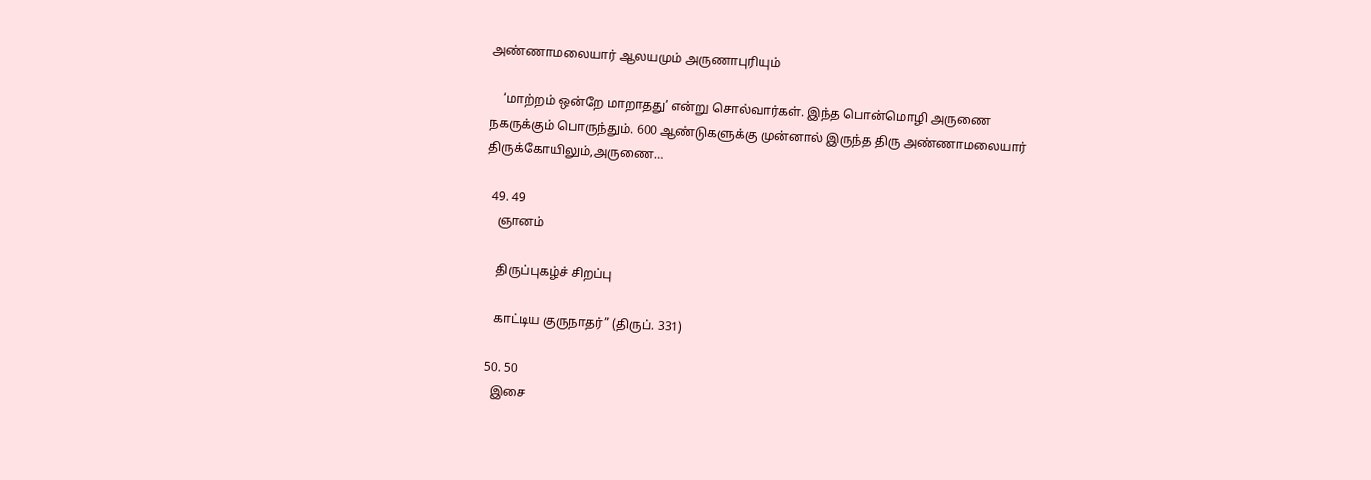அண்ணாமலையார் ஆலயமும் அருணாபுரியும்

    ‘மாற்றம் ஒன்றே மாறாதது’ என்று சொல்வார்கள். இந்த பொன்மொழி அருணை நகருக்கும் பொருந்தும். 600 ஆண்டுகளுக்கு முன்னால் இருந்த திரு அண்ணாமலையார் திருக்கோயிலும்,அருணை…

  49. 49
    ஞானம்

    திருப்புகழ்ச் சிறப்பு

    காட்டிய குருநாதர்” (திருப். 331)

  50. 50
    இசை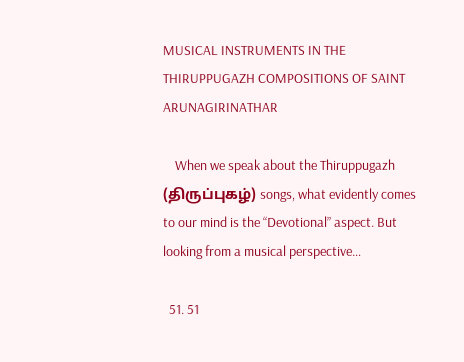MUSICAL INSTRUMENTS IN THE THIRUPPUGAZH COMPOSITIONS OF SAINT ARUNAGIRINATHAR

    When we speak about the Thiruppugazh (திருப்புகழ்) songs, what evidently comes to our mind is the “Devotional” aspect. But looking from a musical perspective…

  51. 51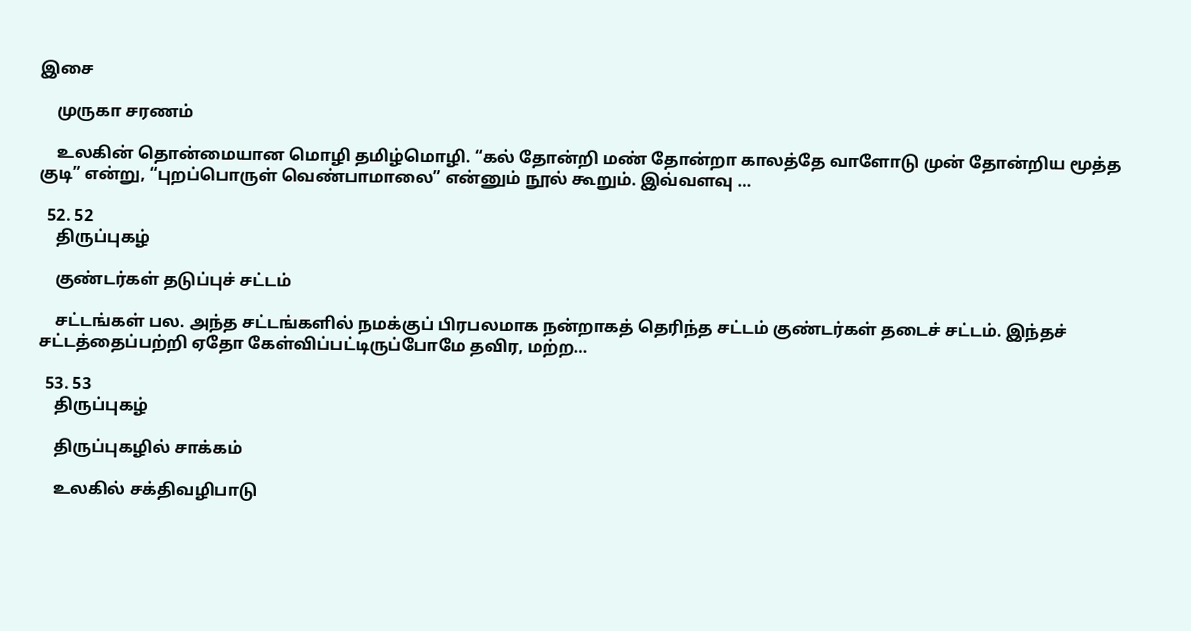இசை

    முருகா சரணம்

    உலகின் தொன்மையான மொழி தமிழ்மொழி. “கல் தோன்றி மண் தோன்றா காலத்தே வாளோடு முன் தோன்றிய மூத்த குடி” என்று, “புறப்பொருள் வெண்பாமாலை” என்னும் நூல் கூறும். இவ்வளவு …

  52. 52
    திருப்புகழ்

    குண்டர்கள் தடுப்புச் சட்டம்

    சட்டங்கள் பல. அந்த சட்டங்களில் நமக்குப் பிரபலமாக நன்றாகத் தெரிந்த சட்டம் குண்டர்கள் தடைச் சட்டம். இந்தச் சட்டத்தைப்பற்றி ஏதோ கேள்விப்பட்டிருப்போமே தவிர, மற்ற…

  53. 53
    திருப்புகழ்

    திருப்புகழில் சாக்கம்

    உலகில் சக்திவழிபாடு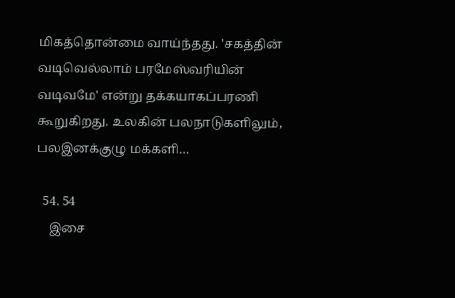மிகத்தொன்மை வாய்ந்தது. 'சகத்தின் வடிவெல்லாம் பரமேஸ்வரியின் வடிவமே' என்று தக்கயாகப்பரணி கூறுகிறது. உலகின் பலநாடுகளிலும், பலஇனக்குழு மக்களி…

  54. 54
    இசை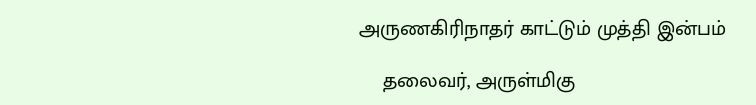அருணகிரிநாதர் காட்டும் முத்தி இன்பம்

    தலைவர், அருள்மிகு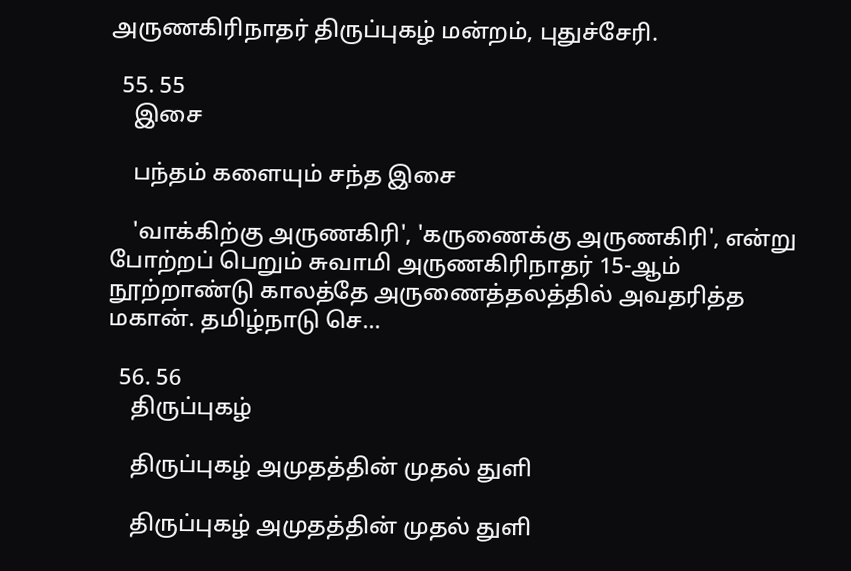அருணகிரிநாதர் திருப்புகழ் மன்றம், புதுச்சேரி.

  55. 55
    இசை

    பந்தம் களையும் சந்த இசை

    'வாக்கிற்கு அருணகிரி', 'கருணைக்கு அருணகிரி', என்று போற்றப் பெறும் சுவாமி அருணகிரிநாதர் 15-ஆம் நூற்றாண்டு காலத்தே அருணைத்தலத்தில் அவதரித்த மகான். தமிழ்நாடு செ…

  56. 56
    திருப்புகழ்

    திருப்புகழ் அமுதத்தின் முதல் துளி

    திருப்புகழ் அமுதத்தின் முதல் துளி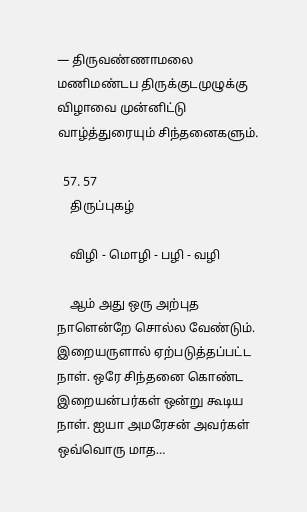— திருவண்ணாமலை மணிமண்டப திருக்குடமுழுக்கு விழாவை முன்னிட்டு வாழ்த்துரையும் சிந்தனைகளும்.

  57. 57
    திருப்புகழ்

    விழி - மொழி - பழி - வழி

    ஆம் அது ஒரு அற்புத நாளென்றே சொல்ல வேண்டும். இறையருளால் ஏற்படுத்தப்பட்ட நாள். ஒரே சிந்தனை கொண்ட இறையன்பர்கள் ஒன்று கூடிய நாள். ஐயா அமரேசன் அவர்கள் ஒவ்வொரு மாத…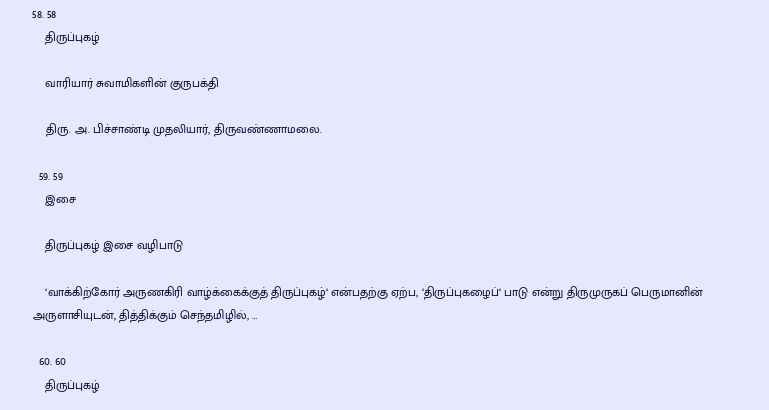58. 58
    திருப்புகழ்

    வாரியார் சுவாமிகளின் குருபக்தி

    திரு. அ. பிச்சாண்டி முதலியார், திருவண்ணாமலை.

  59. 59
    இசை

    திருப்புகழ் இசை வழிபாடு

    ‘வாக்கிற்கோர் அருணகிரி வாழ்க்கைக்குத் திருப்புகழ்‘ என்பதற்கு ஏற்ப, ‘திருப்புகழைப்‘ பாடு என்று திருமுருகப் பெருமானின் அருளாசியுடன், தித்திக்கும் செந்தமிழில், …

  60. 60
    திருப்புகழ்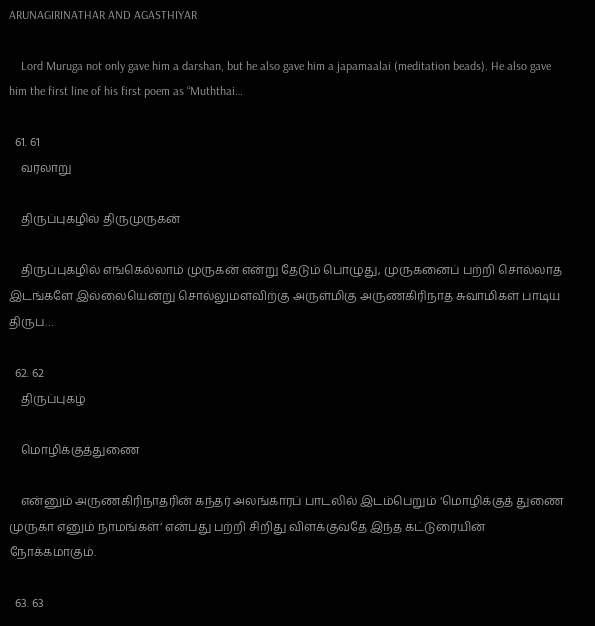ARUNAGIRINATHAR AND AGASTHIYAR

    Lord Muruga not only gave him a darshan, but he also gave him a japamaalai (meditation beads). He also gave him the first line of his first poem as “Muththai…

  61. 61
    வரலாறு

    திருப்புகழில் திருமுருகன்

    திருப்புகழில் எங்கெல்லாம் முருகன் என்று தேடும் பொழுது, முருகனைப் பற்றி சொல்லாத இடங்களே இல்லையென்று சொல்லுமளவிற்கு அருள்மிகு அருணகிரிநாத சுவாமிகள் பாடிய திருப…

  62. 62
    திருப்புகழ்

    மொழிக்குத்துணை

    என்னும் அருணகிரிநாதரின் கந்தர் அலங்காரப் பாடலில் இடம்பெறும் ‘மொழிக்குத் துணை முருகா எனும் நாமங்கள்’ என்பது பற்றி சிறிது விளக்குவதே இந்த கட்டுரையின் நோக்கமாகும்.

  63. 63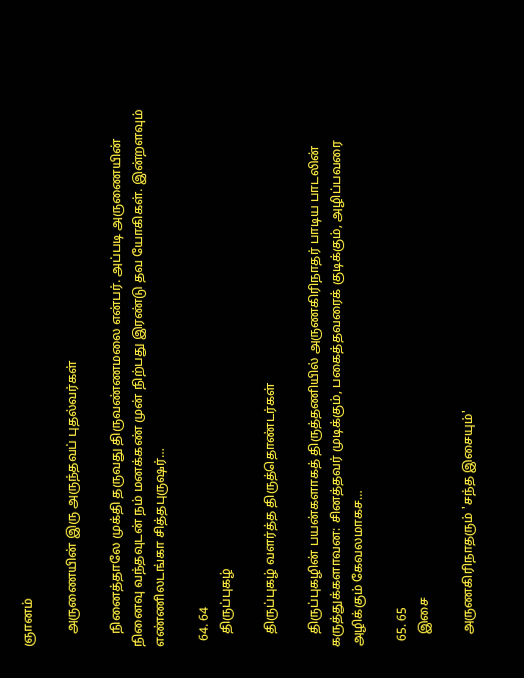ஞானம்

    அருணையின் இரு அருந்தவப் புதல்வர்கள்

    நினைத்தாலே முக்தி தருவது திருவண்ணமலை என்பர். அப்படி அருணையின் நினைவு வந்தவுடன் நம் மனக்கண் முன் நிற்பது இரண்டு தவ யோகிகள். இன்றளவும் எண்ணிலடங்கா சித்தபுருஷர்…

  64. 64
    திருப்புகழ்

    திருப்புகழ் வளர்த்த திருத்தொண்டர்கள்

    திருப்புகழின் பயன்களாகத் திருத்தணியில் அருணகிரிநாதர் பாடிய பாடலின் கருத்துக்களாவன: சினத்தவர் முடிக்கும், பகைத்தவரைக் குடிக்கும், அழிப்பவரை அழிக்கும் கேவலமாகச…

  65. 65
    இசை

    அருணகிரிநாதரும் 'சந்த இசையும்'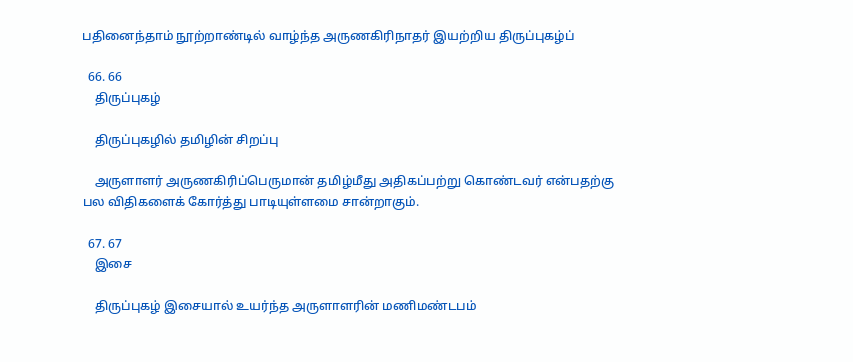பதினைந்தாம் நூற்றாண்டில் வாழ்ந்த அருணகிரிநாதர் இயற்றிய திருப்புகழ்ப்

  66. 66
    திருப்புகழ்

    திருப்புகழில் தமிழின் சிறப்பு

    அருளாளர் அருணகிரிப்பெருமான் தமிழ்மீது அதிகப்பற்று கொண்டவர் என்பதற்கு பல விதிகளைக் கோர்த்து பாடியுள்ளமை சான்றாகும்.

  67. 67
    இசை

    திருப்புகழ் இசையால் உயர்ந்த அருளாளரின் மணிமண்டபம்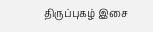திருப்புகழ் இசை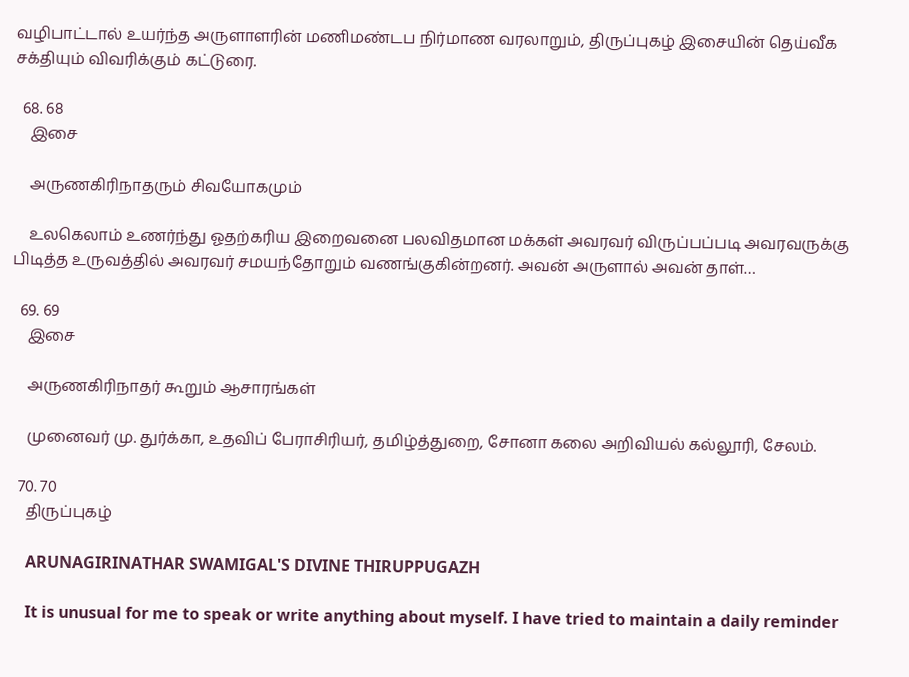வழிபாட்டால் உயர்ந்த அருளாளரின் மணிமண்டப நிர்மாண வரலாறும், திருப்புகழ் இசையின் தெய்வீக சக்தியும் விவரிக்கும் கட்டுரை.

  68. 68
    இசை

    அருணகிரிநாதரும் சிவயோகமும்

    உலகெலாம் உணர்ந்து ஓதற்கரிய இறைவனை பலவிதமான மக்கள் அவரவர் விருப்பப்படி அவரவருக்கு பிடித்த உருவத்தில் அவரவர் சமயந்தோறும் வணங்குகின்றனர். அவன் அருளால் அவன் தாள்…

  69. 69
    இசை

    அருணகிரிநாதர் கூறும் ஆசாரங்கள்

    முனைவர் மு. துர்க்கா, உதவிப் பேராசிரியர், தமிழ்த்துறை, சோனா கலை அறிவியல் கல்லூரி, சேலம்.

  70. 70
    திருப்புகழ்

    ARUNAGIRINATHAR SWAMIGAL'S DIVINE THIRUPPUGAZH

    It is unusual for me to speak or write anything about myself. I have tried to maintain a daily reminder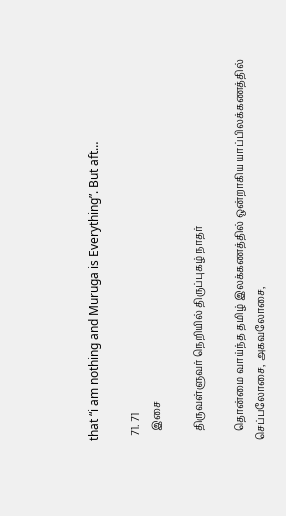that “i am nothing and Muruga is Everything”. But aft…

  71. 71
    இசை

    திருவள்ளுவர் நெறியில் திருப்புகழ் நாதர்

    தொன்மை வாய்ந்த தமிழ் இலக்கணத்தில் ஒன்றாகிய யாப்பிலக்கணத்தில் செப்பலோசை, அகவலோசை,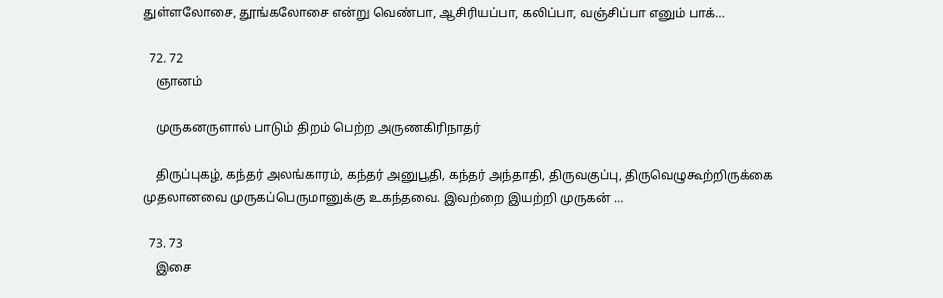துள்ளலோசை, தூங்கலோசை என்று வெண்பா, ஆசிரியப்பா, கலிப்பா, வஞ்சிப்பா எனும் பாக்…

  72. 72
    ஞானம்

    முருகனருளால் பாடும் திறம் பெற்ற அருணகிரிநாதர்

    திருப்புகழ், கந்தர் அலங்காரம், கந்தர் அனுபூதி, கந்தர் அந்தாதி, திருவகுப்பு, திருவெழுகூற்றிருக்கை முதலானவை முருகப்பெருமானுக்கு உகந்தவை. இவற்றை இயற்றி முருகன் …

  73. 73
    இசை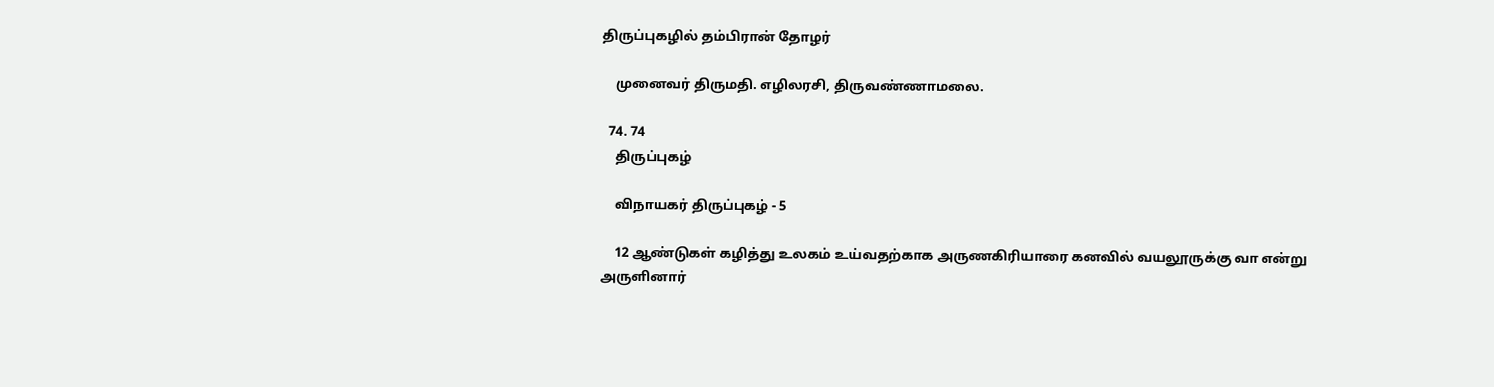திருப்புகழில் தம்பிரான் தோழர்

    முனைவர் திருமதி. எழிலரசி, திருவண்ணாமலை.

  74. 74
    திருப்புகழ்

    விநாயகர் திருப்புகழ் - 5

    12 ஆண்டுகள் கழித்து உலகம் உய்வதற்காக அருணகிரியாரை கனவில் வயலூருக்கு வா என்று அருளினார்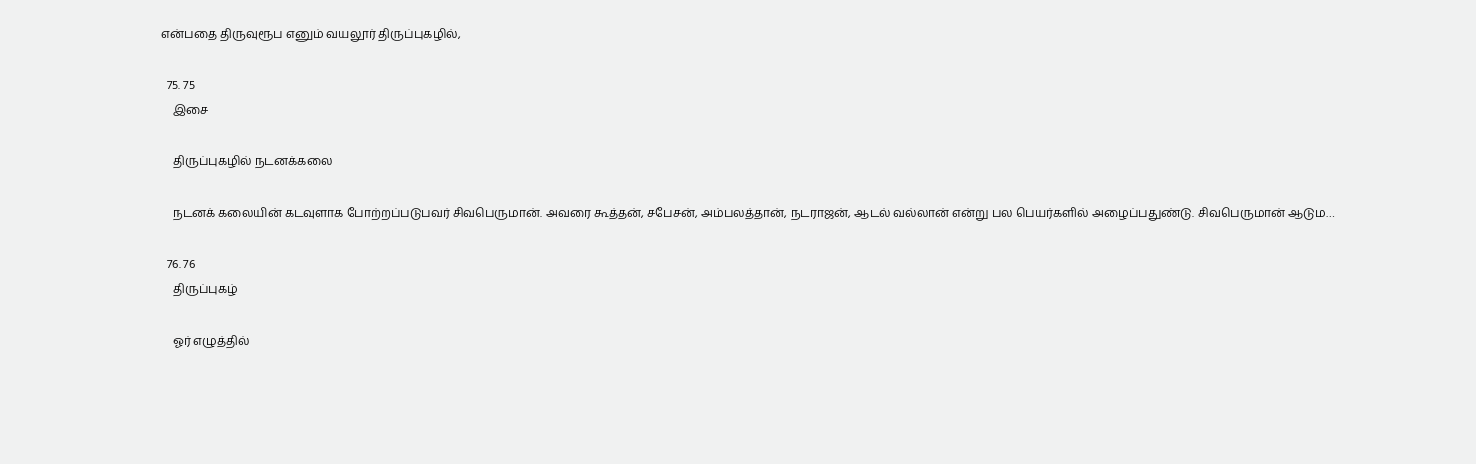என்பதை திருவுரூப எனும் வயலூர் திருப்புகழில்,

  75. 75
    இசை

    திருப்புகழில் நடனக்கலை

    நடனக் கலையின் கடவுளாக போற்றப்படுபவர் சிவபெருமான். அவரை கூத்தன், சபேசன், அம்பலத்தான், நடராஜன், ஆடல் வல்லான் என்று பல பெயர்களில் அழைப்பதுண்டு. சிவபெருமான் ஆடும…

  76. 76
    திருப்புகழ்

    ஓர் எழுத்தில்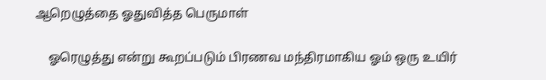ஆறெழுத்தை ஓதுவித்த பெருமாள்

    ஓரெழுத்து என்று கூறப்படும் பிரணவ மந்திரமாகிய ஓம் ஒரு உயிர்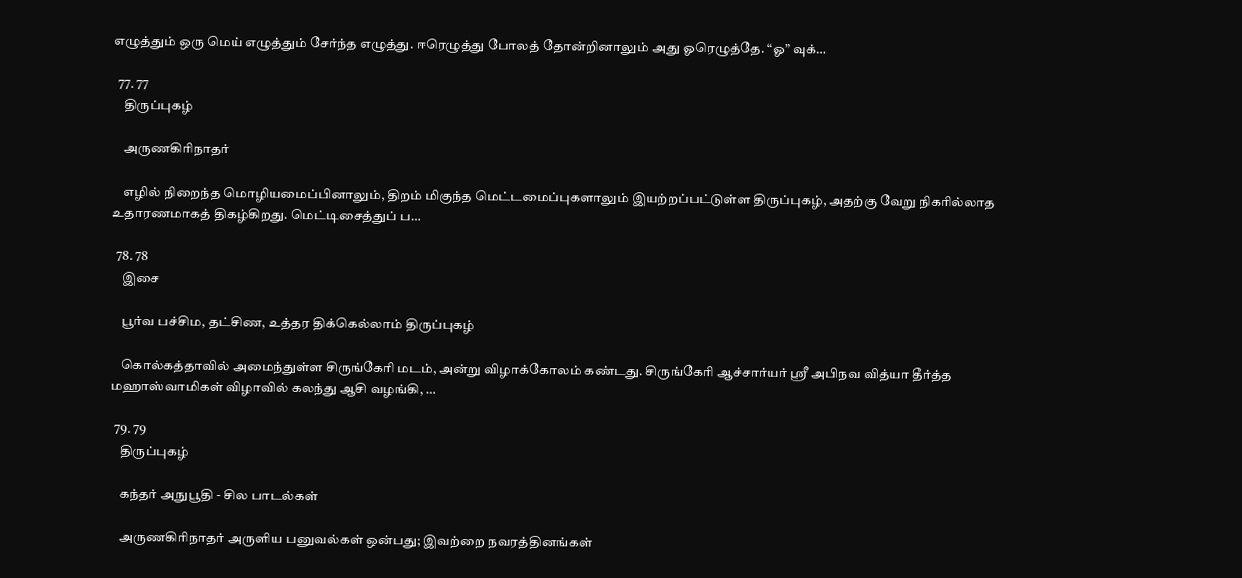எழுத்தும் ஒரு மெய் எழுத்தும் சேர்ந்த எழுத்து. ஈரெழுத்து போலத் தோன்றினாலும் அது ஓரெழுத்தே. “ஓ” வுக்…

  77. 77
    திருப்புகழ்

    அருணகிரிநாதர்

    எழில் நிறைந்த மொழியமைப்பினாலும், திறம் மிகுந்த மெட்டமைப்புகளாலும் இயற்றப்பட்டுள்ள திருப்புகழ், அதற்கு வேறு நிகரில்லாத உதாரணமாகத் திகழ்கிறது. மெட்டிசைத்துப் ப…

  78. 78
    இசை

    பூர்வ பச்சிம, தட்சிண, உத்தர திக்கெல்லாம் திருப்புகழ்

    கொல்கத்தாவில் அமைந்துள்ள சிருங்கேரி மடம், அன்று விழாக்கோலம் கண்டது. சிருங்கேரி ஆச்சார்யர் ஸ்ரீ அபிநவ வித்யா தீர்த்த மஹாஸ்வாமிகள் விழாவில் கலந்து ஆசி வழங்கி, …

  79. 79
    திருப்புகழ்

    கந்தர் அநுபூதி - சில பாடல்கள்

    அருணகிரிநாதர் அருளிய பனுவல்கள் ஒன்பது; இவற்றை நவரத்தினங்கள்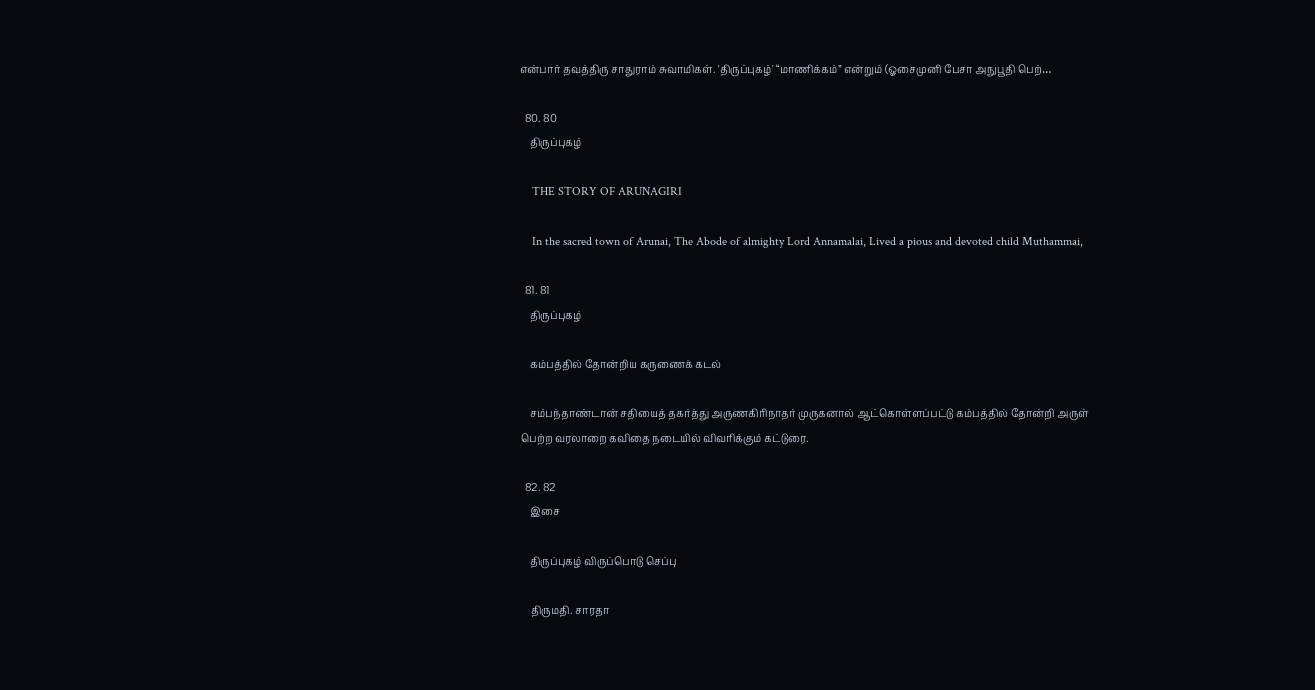என்பார் தவத்திரு சாதுராம் சுவாமிகள். 'திருப்புகழ்' “மாணிக்கம்” என்றும் (ஓசைமுனி பேசா அநுபூதி பெற்…

  80. 80
    திருப்புகழ்

    THE STORY OF ARUNAGIRI

    In the sacred town of Arunai, The Abode of almighty Lord Annamalai, Lived a pious and devoted child Muthammai,

  81. 81
    திருப்புகழ்

    கம்பத்தில் தோன்றிய கருணைக் கடல்

    சம்பந்தாண்டான் சதியைத் தகர்த்து அருணகிரிநாதர் முருகனால் ஆட்கொள்ளப்பட்டு கம்பத்தில் தோன்றி அருள் பெற்ற வரலாறை கவிதை நடையில் விவரிக்கும் கட்டுரை.

  82. 82
    இசை

    திருப்புகழ் விருப்பொடு செப்பு

    திருமதி. சாரதா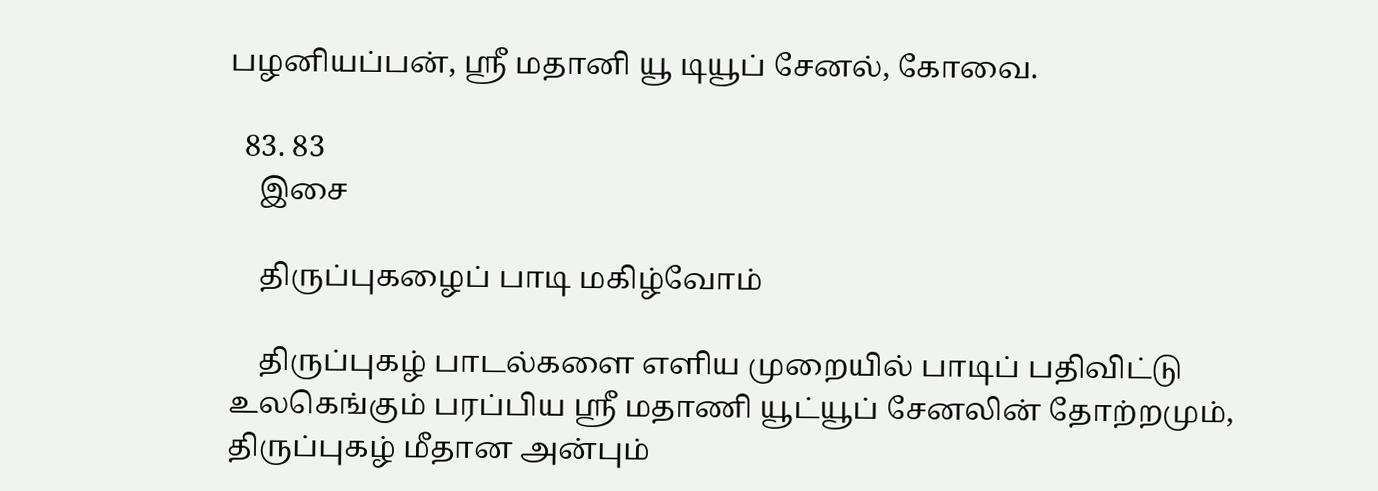பழனியப்பன், ஸ்ரீ மதானி யூ டியூப் சேனல், கோவை.

  83. 83
    இசை

    திருப்புகழைப் பாடி மகிழ்வோம்

    திருப்புகழ் பாடல்களை எளிய முறையில் பாடிப் பதிவிட்டு உலகெங்கும் பரப்பிய ஸ்ரீ மதாணி யூட்யூப் சேனலின் தோற்றமும், திருப்புகழ் மீதான அன்பும்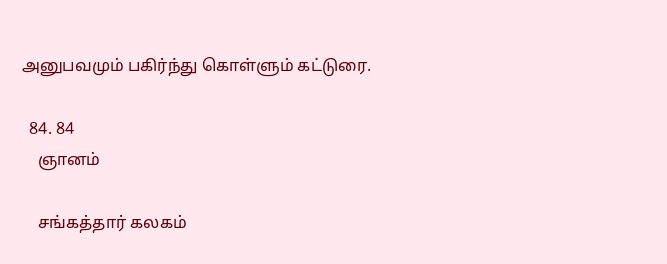அனுபவமும் பகிர்ந்து கொள்ளும் கட்டுரை.

  84. 84
    ஞானம்

    சங்கத்தார் கலகம்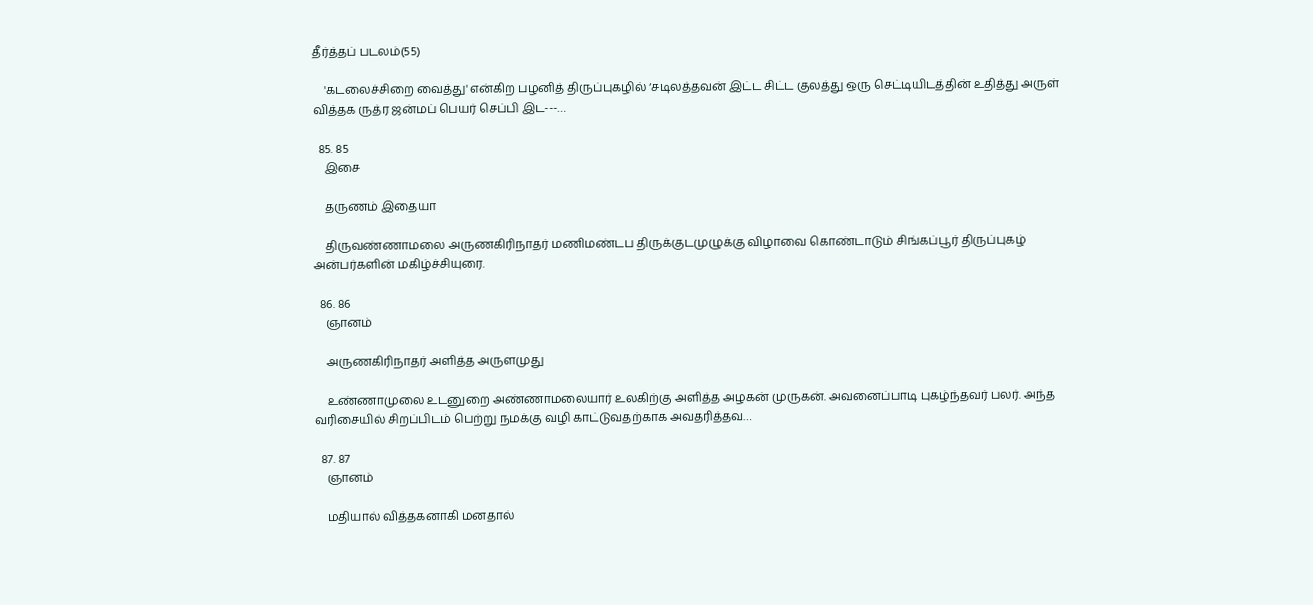தீர்த்தப் படலம்(55)

    'கடலைச்சிறை வைத்து' என்கிற பழனித் திருப்புகழில் ‘சடிலத்தவன் இட்ட சிட்ட குலத்து ஒரு செட்டியிடத்தின் உதித்து அருள் வித்தக ருத்ர ஜன்மப் பெயர் செப்பி இட---…

  85. 85
    இசை

    தருணம் இதையா

    திருவண்ணாமலை அருணகிரிநாதர் மணிமண்டப திருக்குடமுழுக்கு விழாவை கொண்டாடும் சிங்கப்பூர் திருப்புகழ் அன்பர்களின் மகிழ்ச்சியுரை.

  86. 86
    ஞானம்

    அருணகிரிநாதர் அளித்த அருளமுது

    உண்ணாமுலை உடனுறை அண்ணாமலையார் உலகிற்கு அளித்த அழகன் முருகன். அவனைப்பாடி புகழ்ந்தவர் பலர். அந்த வரிசையில் சிறப்பிடம் பெற்று நமக்கு வழி காட்டுவதற்காக அவதரித்தவ…

  87. 87
    ஞானம்

    மதியால் வித்தகனாகி மனதால்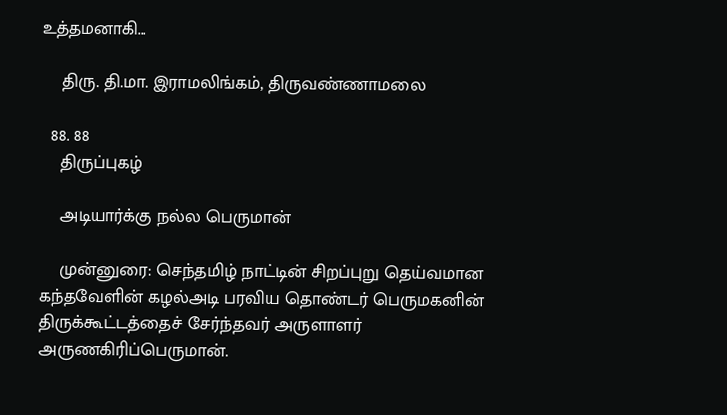உத்தமனாகி...

    திரு. தி.மா. இராமலிங்கம், திருவண்ணாமலை

  88. 88
    திருப்புகழ்

    அடியார்க்கு நல்ல பெருமான்

    முன்னுரை: செந்தமிழ் நாட்டின் சிறப்புறு தெய்வமான கந்தவேளின் கழல்அடி பரவிய தொண்டர் பெருமகனின் திருக்கூட்டத்தைச் சேர்ந்தவர் அருளாளர் அருணகிரிப்பெருமான்.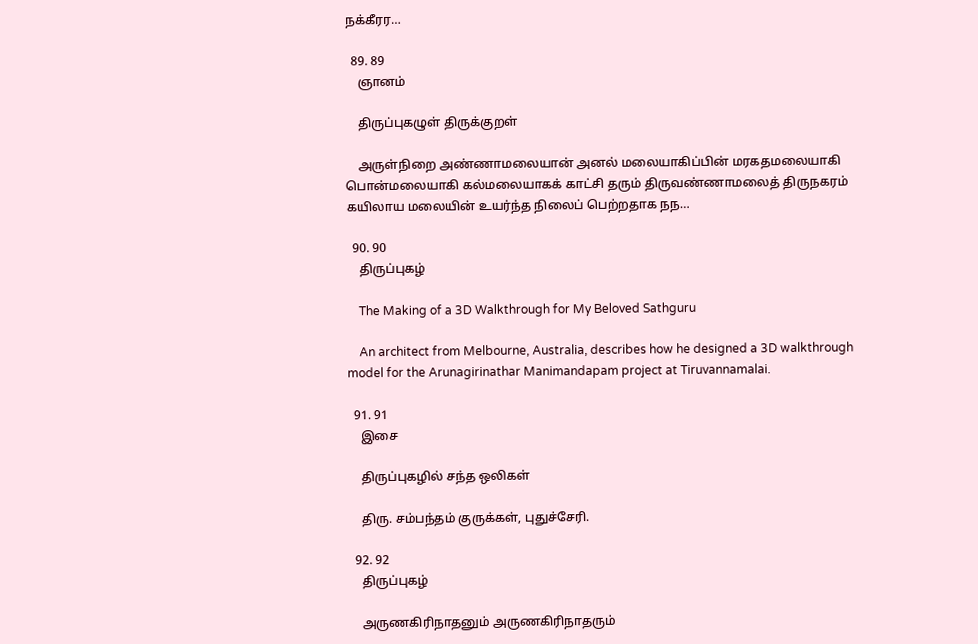நக்கீரர…

  89. 89
    ஞானம்

    திருப்புகழுள் திருக்குறள்

    அருள்நிறை அண்ணாமலையான் அனல் மலையாகிப்பின் மரகதமலையாகி பொன்மலையாகி கல்மலையாகக் காட்சி தரும் திருவண்ணாமலைத் திருநகரம் கயிலாய மலையின் உயர்ந்த நிலைப் பெற்றதாக நந…

  90. 90
    திருப்புகழ்

    The Making of a 3D Walkthrough for My Beloved Sathguru

    An architect from Melbourne, Australia, describes how he designed a 3D walkthrough model for the Arunagirinathar Manimandapam project at Tiruvannamalai.

  91. 91
    இசை

    திருப்புகழில் சந்த ஒலிகள்

    திரு. சம்பந்தம் குருக்கள், புதுச்சேரி.

  92. 92
    திருப்புகழ்

    அருணகிரிநாதனும் அருணகிரிநாதரும்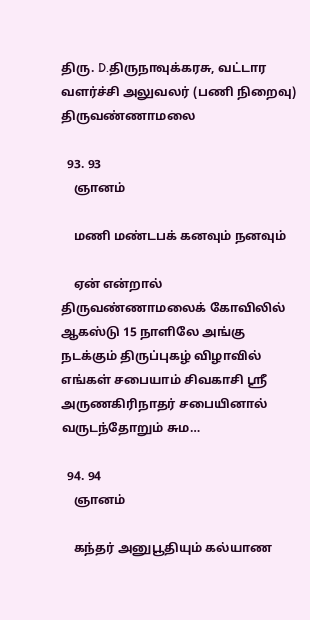திரு. D.திருநாவுக்கரசு, வட்டார வளர்ச்சி அலுவலர் (பணி நிறைவு) திருவண்ணாமலை

  93. 93
    ஞானம்

    மணி மண்டபக் கனவும் நனவும்

    ஏன் என்றால் திருவண்ணாமலைக் கோவிலில் ஆகஸ்டு 15 நாளிலே அங்கு நடக்கும் திருப்புகழ் விழாவில் எங்கள் சபையாம் சிவகாசி ஸ்ரீ அருணகிரிநாதர் சபையினால் வருடந்தோறும் சும…

  94. 94
    ஞானம்

    கந்தர் அனுபூதியும் கல்யாண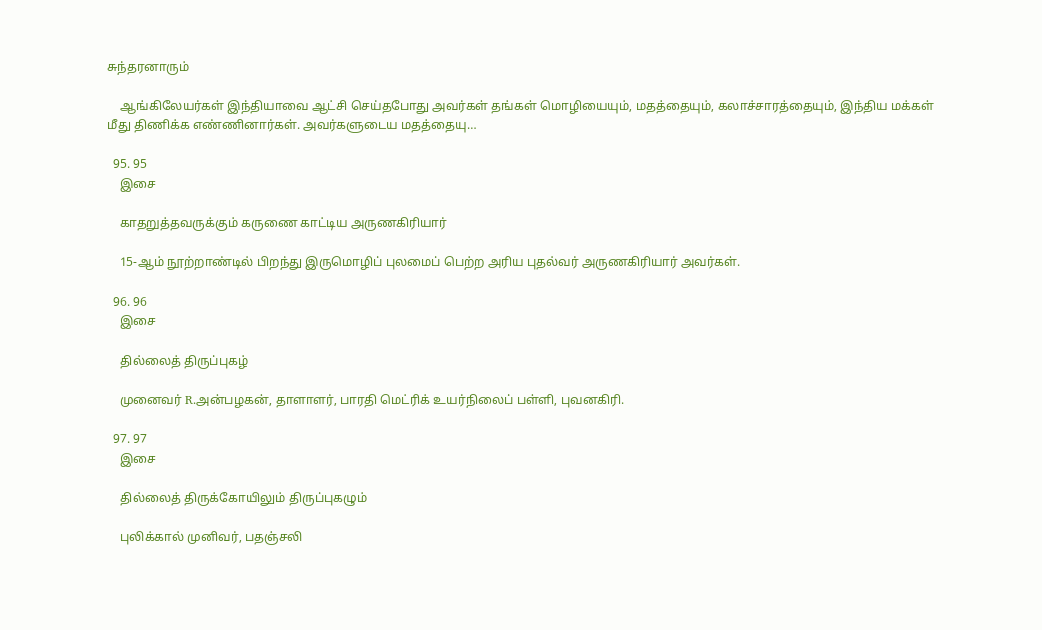சுந்தரனாரும்

    ஆங்கிலேயர்கள் இந்தியாவை ஆட்சி செய்தபோது அவர்கள் தங்கள் மொழியையும், மதத்தையும், கலாச்சாரத்தையும், இந்திய மக்கள் மீது திணிக்க எண்ணினார்கள். அவர்களுடைய மதத்தையு…

  95. 95
    இசை

    காதறுத்தவருக்கும் கருணை காட்டிய அருணகிரியார்

    15-ஆம் நூற்றாண்டில் பிறந்து இருமொழிப் புலமைப் பெற்ற அரிய புதல்வர் அருணகிரியார் அவர்கள்.

  96. 96
    இசை

    தில்லைத் திருப்புகழ்

    முனைவர் R.அன்பழகன், தாளாளர், பாரதி மெட்ரிக் உயர்நிலைப் பள்ளி, புவனகிரி.

  97. 97
    இசை

    தில்லைத் திருக்கோயிலும் திருப்புகழும்

    புலிக்கால் முனிவர், பதஞ்சலி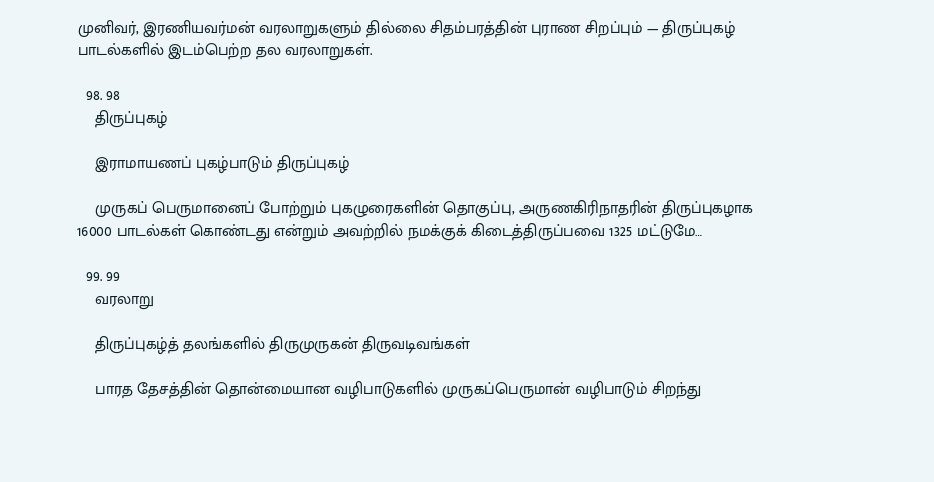முனிவர், இரணியவர்மன் வரலாறுகளும் தில்லை சிதம்பரத்தின் புராண சிறப்பும் — திருப்புகழ் பாடல்களில் இடம்பெற்ற தல வரலாறுகள்.

  98. 98
    திருப்புகழ்

    இராமாயணப் புகழ்பாடும் திருப்புகழ்

    முருகப் பெருமானைப் போற்றும் புகழுரைகளின் தொகுப்பு, அருணகிரிநாதரின் திருப்புகழாக 16000 பாடல்கள் கொண்டது என்றும் அவற்றில் நமக்குக் கிடைத்திருப்பவை 1325 மட்டுமே…

  99. 99
    வரலாறு

    திருப்புகழ்த் தலங்களில் திருமுருகன் திருவடிவங்கள்

    பாரத தேசத்தின் தொன்மையான வழிபாடுகளில் முருகப்பெருமான் வழிபாடும் சிறந்து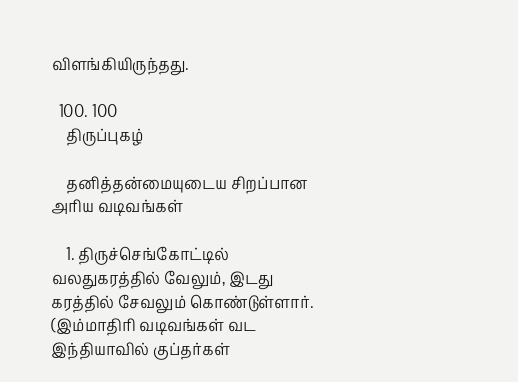விளங்கியிருந்தது.

  100. 100
    திருப்புகழ்

    தனித்தன்மையுடைய சிறப்பான அரிய வடிவங்கள்

    1. திருச்செங்கோட்டில் வலதுகரத்தில் வேலும், இடது கரத்தில் சேவலும் கொண்டுள்ளார். (இம்மாதிரி வடிவங்கள் வட இந்தியாவில் குப்தர்கள்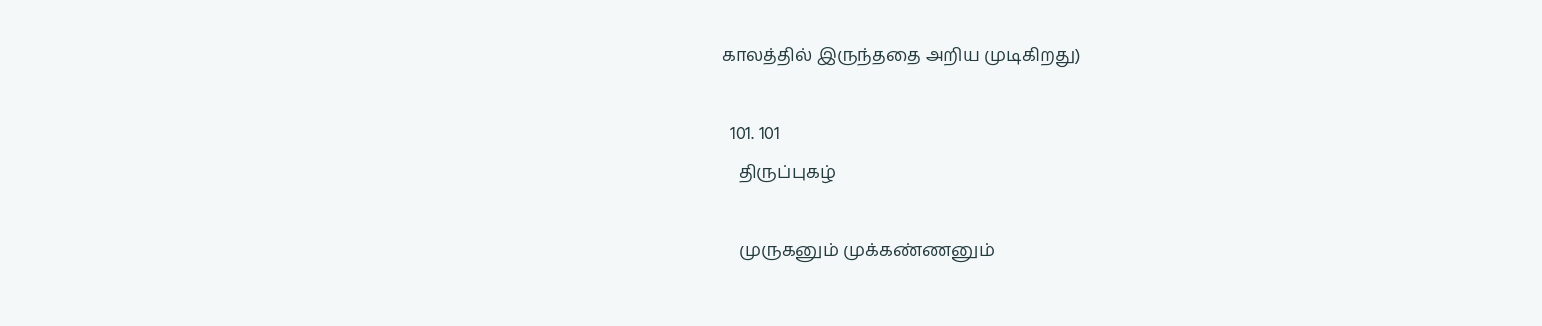காலத்தில் இருந்ததை அறிய முடிகிறது)

  101. 101
    திருப்புகழ்

    முருகனும் முக்கண்ணனும்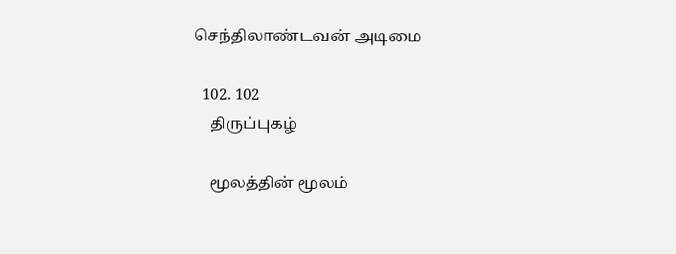செந்திலாண்டவன் அடிமை

  102. 102
    திருப்புகழ்

    மூலத்தின் மூலம்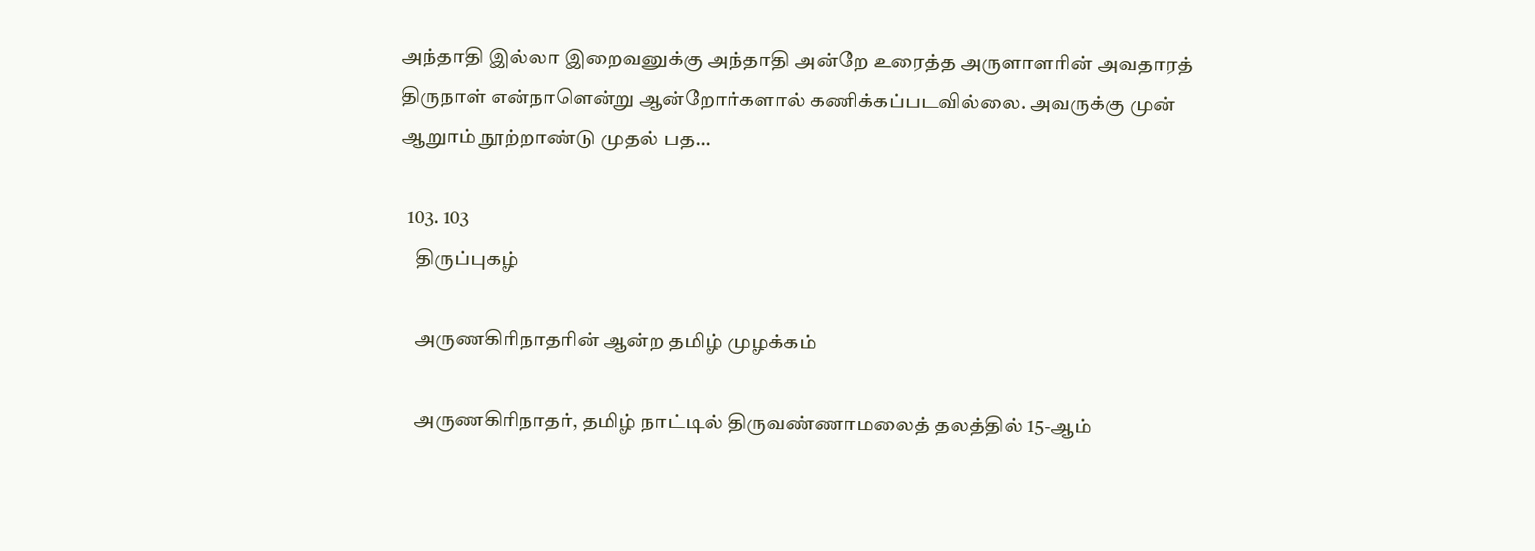அந்தாதி இல்லா இறைவனுக்கு அந்தாதி அன்றே உரைத்த அருளாளரின் அவதாரத் திருநாள் என்நாளென்று ஆன்றோர்களால் கணிக்கப்படவில்லை. அவருக்கு முன் ஆறுாம் நூற்றாண்டு முதல் பத…

  103. 103
    திருப்புகழ்

    அருணகிரிநாதரின் ஆன்ற தமிழ் முழக்கம்

    அருணகிரிநாதர், தமிழ் நாட்டில் திருவண்ணாமலைத் தலத்தில் 15-ஆம்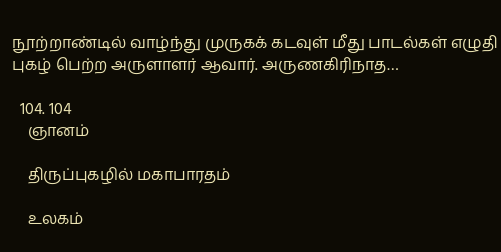நூற்றாண்டில் வாழ்ந்து முருகக் கடவுள் மீது பாடல்கள் எழுதி புகழ் பெற்ற அருளாளர் ஆவார். அருணகிரிநாத…

  104. 104
    ஞானம்

    திருப்புகழில் மகாபாரதம்

    உலகம்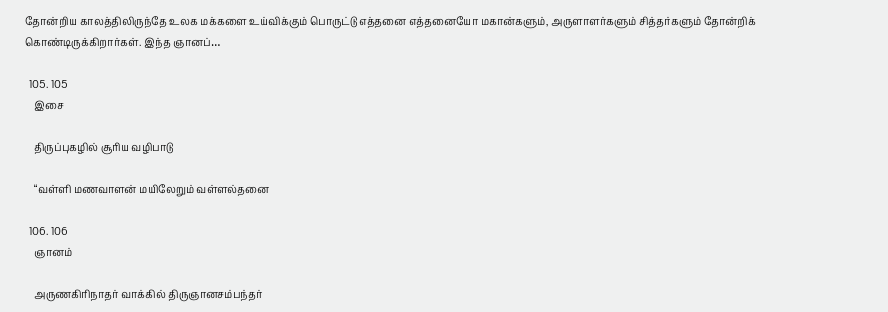தோன்றிய காலத்திலிருந்தே உலக மக்களை உய்விக்கும் பொருட்டு எத்தனை எத்தனையோ மகான்களும், அருளாளர்களும் சித்தர்களும் தோன்றிக் கொண்டிருக்கிறார்கள். இந்த ஞானப்…

  105. 105
    இசை

    திருப்புகழில் சூரிய வழிபாடு

    “வள்ளி மணவாளன் மயிலேறும் வள்ளல்தனை

  106. 106
    ஞானம்

    அருணகிரிநாதர் வாக்கில் திருஞானசம்பந்தர்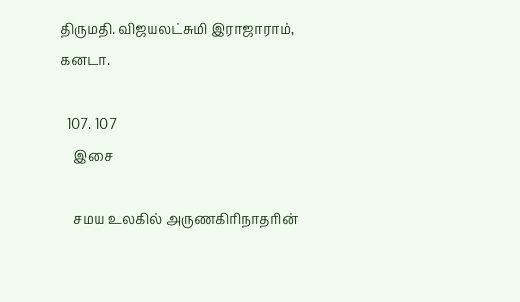திருமதி. விஜயலட்சுமி இராஜாராம், கனடா.

  107. 107
    இசை

    சமய உலகில் அருணகிரிநாதரின்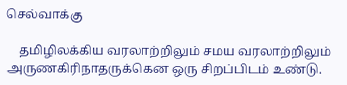செல்வாக்கு

    தமிழிலக்கிய வரலாற்றிலும் சமய வரலாற்றிலும் அருணகிரிநாதருக்கென ஒரு சிறப்பிடம் உண்டு.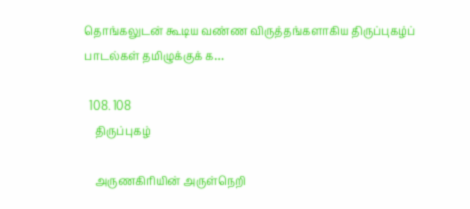தொங்கலுடன் கூடிய வண்ண விருத்தங்களாகிய திருப்புகழ்ப் பாடல்கள் தமிழுக்குக் க…

  108. 108
    திருப்புகழ்

    அருணகிரியின் அருள்நெறி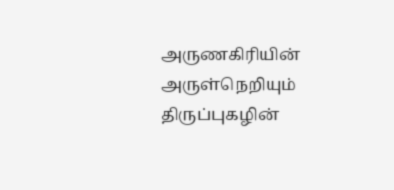அருணகிரியின் அருள்நெறியும் திருப்புகழின்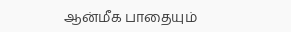ஆன்மீக பாதையும்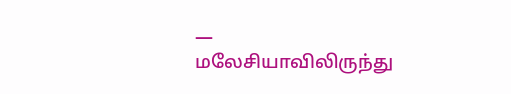— மலேசியாவிலிருந்து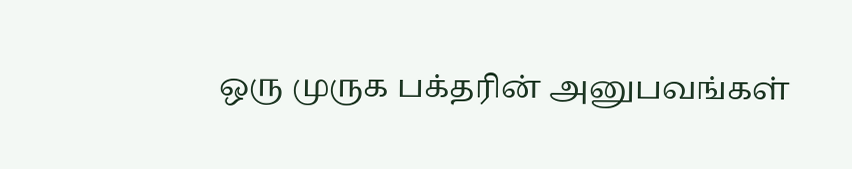ஒரு முருக பக்தரின் அனுபவங்கள்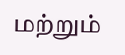மற்றும்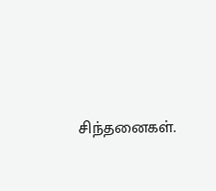சிந்தனைகள்.